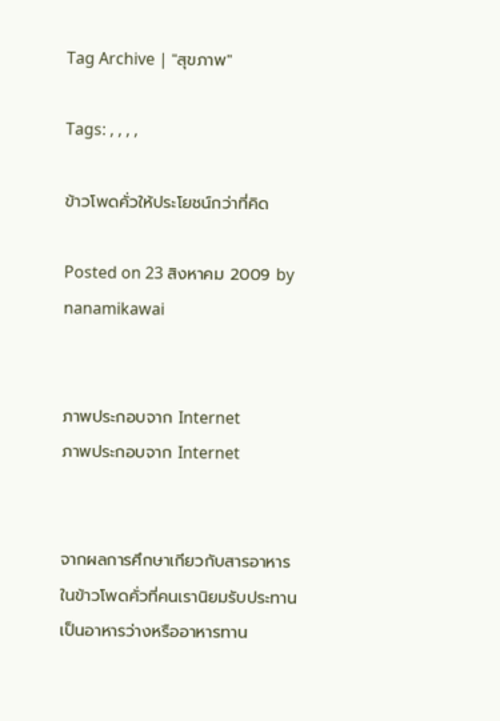Tag Archive | "สุขภาพ"

Tags: , , , ,

ข้าวโพดคั่วให้ประโยชน์กว่าที่คิด

Posted on 23 สิงหาคม 2009 by nanamikawai


ภาพประกอบจาก Internet
ภาพประกอบจาก Internet


จากผลการศึกษาเกียวกับสารอาหารในข้าวโพดคั่วที่คนเรานิยมรับประทานเป็นอาหารว่างหรืออาหารทาน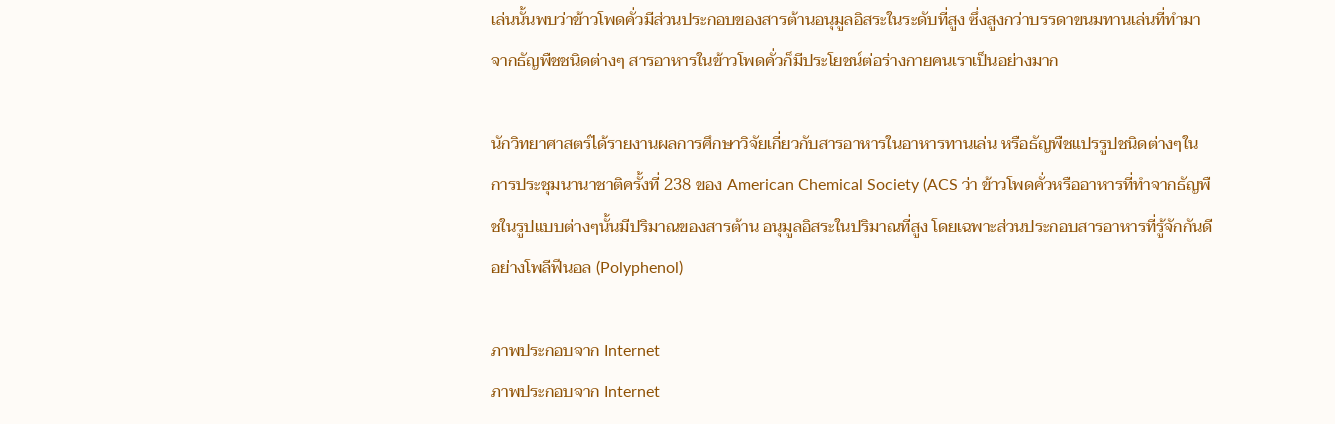เล่นนั้นพบว่าข้าวโพดคั่วมีส่วนประกอบของสารต้านอนุมูลอิสระในระดับที่สูง ซึ่งสูงกว่าบรรดาขนมทานเล่นที่ทำมาจากธัญพืชชนิดต่างๆ สารอาหารในข้าวโพดคั่วก็มีประโยชน์ต่อร่างกายคนเราเป็นอย่างมาก

นักวิทยาศาสตร์ได้รายงานผลการศึกษาวิจัยเกี่ยวกับสารอาหารในอาหารทานเล่น หรือธัญพืชแปรรูปชนิดต่างๆในการประชุมนานาชาติครั้งที่ 238 ของ American Chemical Society (ACS ว่า ข้าวโพดคั่วหรืออาหารที่ทำจากธัญพืชในรูปแบบต่างๆนั้นมีปริมาณของสารต้าน อนุมูลอิสระในปริมาณที่สูง โดยเฉพาะส่วนประกอบสารอาหารที่รู้จักกันดีอย่างโพลีฟีนอล (Polyphenol)

ภาพประกอบจาก Internet
ภาพประกอบจาก Internet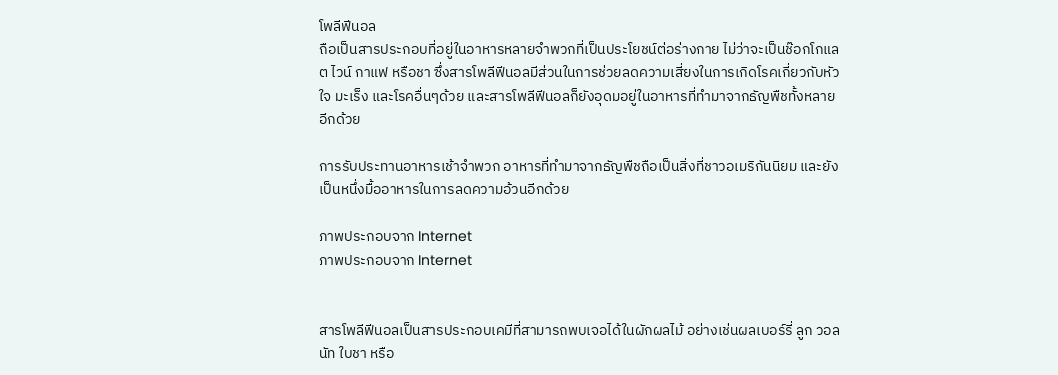โพลีฟีนอล
ถือเป็นสารประกอบที่อยู่ในอาหารหลายจำพวกที่เป็นประโยชน์ต่อร่างกาย ไม่ว่าจะเป็นช๊อกโกแลต ไวน์ กาแฟ หรือชา ซึ่งสารโพลีฟีนอลมีส่วนในการช่วยลดความเสี่ยงในการเกิดโรคเกี่ยวกับหัวใจ มะเร็ง และโรคอื่นๆด้วย และสารโพลีฟีนอลก็ยังอุดมอยู่ในอาหารที่ทำมาจากธัญพืชทั้งหลายอีกด้วย

การรับประทานอาหารเช้าจำพวก อาหารที่ทำมาจากธัญพืชถือเป็นสิ่งที่ชาวอเมริกันนิยม และยังเป็นหนึ่งมื้ออาหารในการลดความอ้วนอีกด้วย

ภาพประกอบจาก Internet
ภาพประกอบจาก Internet


สารโพลีฟีนอลเป็นสารประกอบเคมีที่สามารถพบเจอได้ในผักผลไม้ อย่างเช่นผลเบอร์รี่ ลูก วอลนัท ใบชา หรือ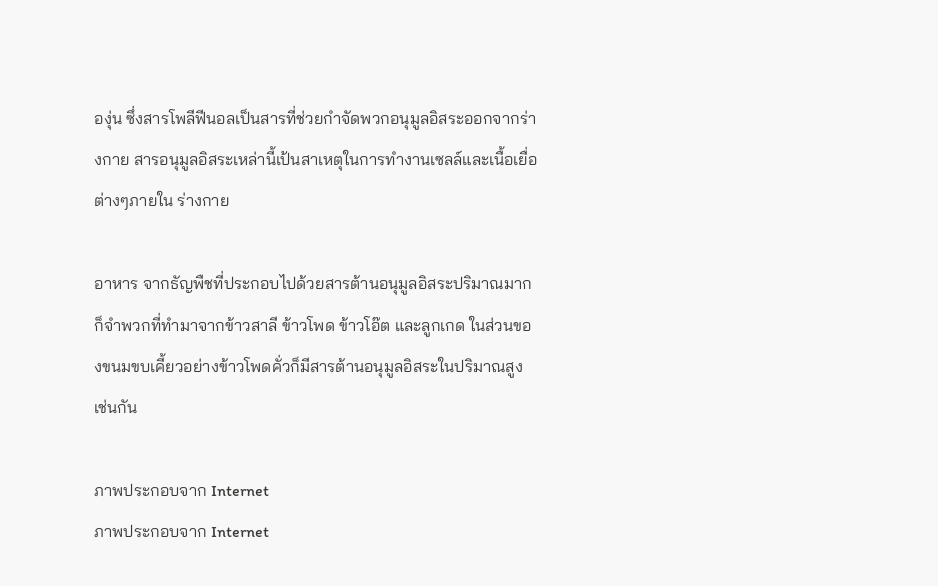องุ่น ซึ่งสารโพลีฟีนอลเป็นสารที่ช่วยกำจัดพวกอนุมูลอิสระออกจากร่างกาย สารอนุมูลอิสระเหล่านี้เป้นสาเหตุในการทำงานเซลล์และเนื้อเยื่อต่างๆภายใน ร่างกาย

อาหาร จากธัญพืชที่ประกอบไปด้วยสารต้านอนุมูลอิสระปริมาณมาก ก็จำพวกที่ทำมาจากข้าวสาลี ข้าวโพด ข้าวโอ๊ต และลูกเกด ในส่วนของขนมขบเคี้ยวอย่างข้าวโพดคั่วก็มีสารต้านอนุมูลอิสระในปริมาณสูง เช่นกัน

ภาพประกอบจาก Internet
ภาพประกอบจาก Internet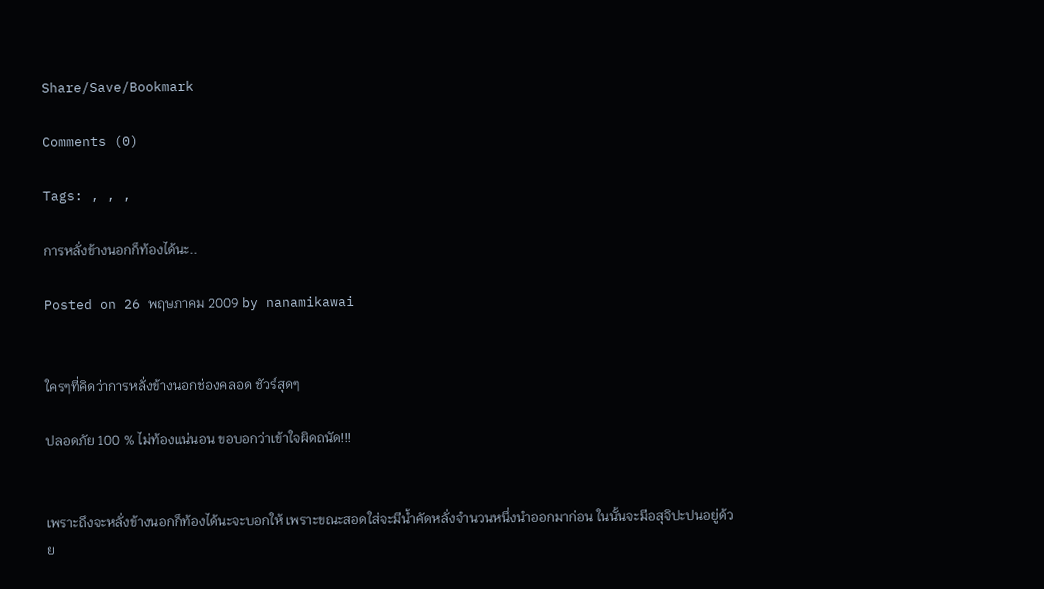Share/Save/Bookmark

Comments (0)

Tags: , , ,

การหลั่งข้างนอกก็ท้องได้นะ..

Posted on 26 พฤษภาคม 2009 by nanamikawai


ใครๆที่คิดว่าการหลั่งข้างนอกช่องคลอด ชัวร์สุดๆ

ปลอดภัย 100 % ไม่ท้องแน่นอน ขอบอกว่าเข้าใจผิดถนัด!!!


เพราะถึงจะหลั่งข้างนอกก็ท้องได้นะจะบอกให้ เพราะขณะสอดใส่จะมีน้ำคัดหลั่งจำนวนหนึ่งนำออกมาก่อน ในนั้นจะมีอสุจิปะปนอยู่ด้วย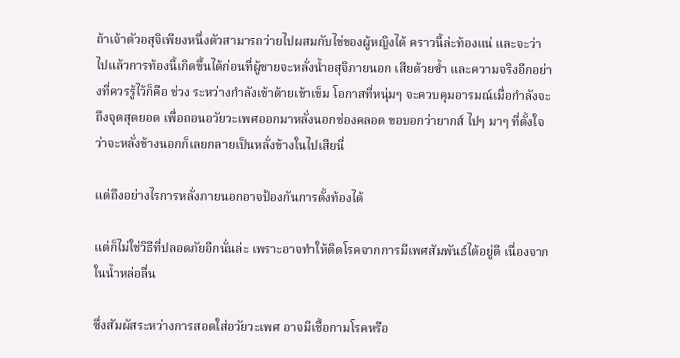ถ้าเจ้าตัวอสุจิเพียงหนึ่งตัวสามารถว่ายไปผสมกับไข่ของผู้หญิงได้ คราวนี้ล่ะท้องแน่ และจะว่าไปแล้วการท้องนี้เกิดขึ้นได้ก่อนที่ผู้ชายจะหลั่งน้ำอสุจิภายนอก เสียด้วยซ้ำ และความจริงอีกอย่างที่ควรรู้ไว้ก็คือ ช่วง ระหว่างกำลังเข้าด้ายเข้าเข็ม โอกาสที่หนุ่มๆ จะควบคุมอารมณ์เมื่อกำลังจะถึงจุดสุดยอด เพื่อถอนอวัยวะเพศออกมาหลั่งนอกช่องคลอด ขอบอกว่ายากส์ ไปๆ มาๆ ที่ตั้งใจว่าจะหลั่งข้างนอกก็เลยกลายเป็นหลั่งข้างในไปเสียนี่

แต่ถึงอย่างไรการหลั่งภายนอกอาจป้องกันการตั้งท้องได้

แต่ก็ไม่ใช่วิธีที่ปลอดภัยอีกนั่นล่ะ เพราะอาจทำให้ติดโรคจากการมีเพศสัมพันธ์ได้อยู่ดี เนื่องจากในน้ำหล่อลื่น

ซึ่งสัมผัสระหว่างการสอดใส่อวัยวะเพศ อาจมีเชื้อกามโรคหรือ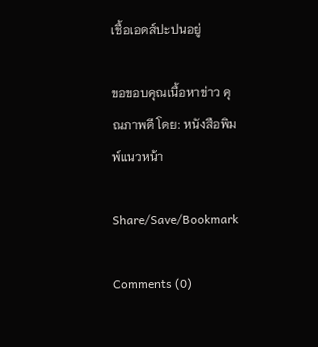เชื้อเอดส์ปะปนอยู่

ขอขอบคุณเนื้อหาข่าว คุณภาพดี โดย: หนังสือพิมพ์แนวหน้า

Share/Save/Bookmark

Comments (0)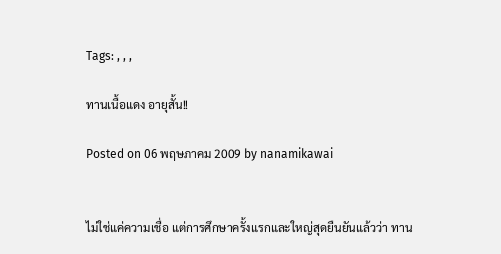Tags: , , ,

ทานเนื้อแดง อายุสั้น!!

Posted on 06 พฤษภาคม 2009 by nanamikawai


ไม่ใช่แค่ความเชื่อ แต่การศึกษาครั้งแรกและใหญ่สุดยืนยันแล้วว่า ทาน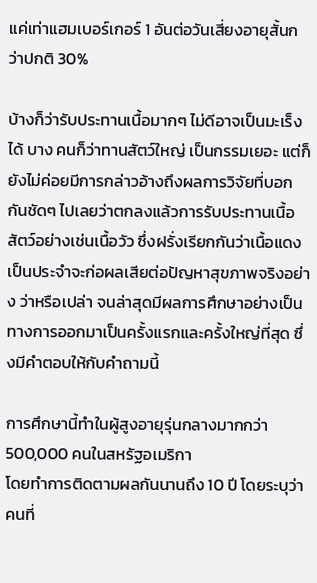แค่เท่าแฮมเบอร์เกอร์ 1 อันต่อวันเสี่ยงอายุสั้นกว่าปกติ 30%

บ้างก็ว่ารับประทานเนื้อมากๆ ไม่ดีอาจเป็นมะเร็งได้ บาง คนก็ว่าทานสัตว์ใหญ่ เป็นกรรมเยอะ แต่ก็ยังไม่ค่อยมีการกล่าวอ้างถึงผลการวิจัยที่บอกกันชัดๆ ไปเลยว่าตกลงแล้วการรับประทานเนื้อสัตว์อย่างเช่นเนื้อวัว ซึ่งฝรั่งเรียกกันว่าเนื้อแดงเป็นประจำจะก่อผลเสียต่อปัญหาสุขภาพจริงอย่าง ว่าหรือเปล่า จนล่าสุดมีผลการศึกษาอย่างเป็นทางการออกมาเป็นครั้งแรกและครั้งใหญ่ที่สุด ซึ่งมีคำตอบให้กับคำถามนี้

การศึกษานี้ทำในผู้สูงอายุรุ่นกลางมากกว่า 500,000 คนในสหรัฐอเมริกา
โดยทำการติดตามผลกันนานถึง 10 ปี โดยระบุว่าคนที่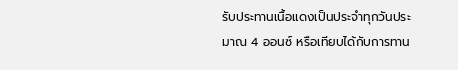รับประทานเนื้อแดงเป็นประจำทุกวันประมาณ 4 ออนซ์ หรือเทียบได้กับการทาน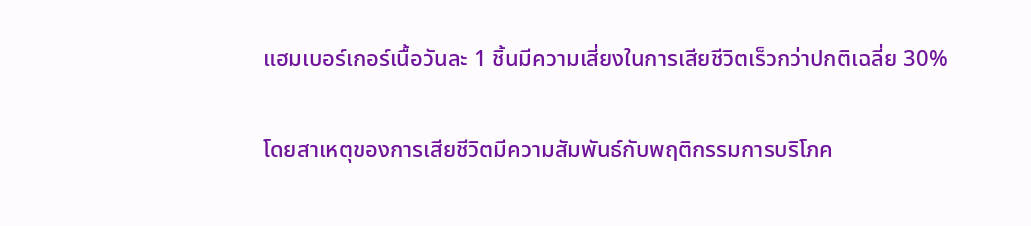แฮมเบอร์เกอร์เนื้อวันละ 1 ชิ้นมีความเสี่ยงในการเสียชีวิตเร็วกว่าปกติเฉลี่ย 30%

โดยสาเหตุของการเสียชีวิตมีความสัมพันธ์กับพฤติกรรมการบริโภค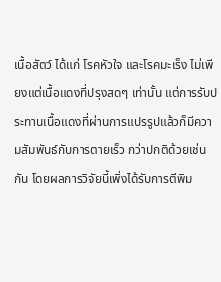เนื้อสัตว์ ได้แก่ โรคหัวใจ และโรคมะเร็ง ไม่เพียงแต่เนื้อแดงที่ปรุงสดๆ เท่านั้น แต่การรับประทานเนื้อแดงที่ผ่านการแปรรูปแล้วก็มีความสัมพันธ์กับการตายเร็ว กว่าปกติด้วยเช่นกัน โดยผลการวิจัยนี้เพิ่งได้รับการตีพิม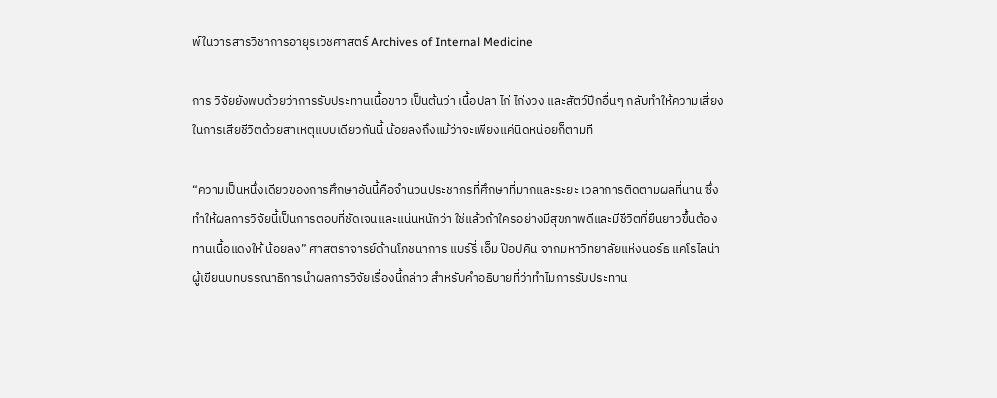พ์ในวารสารวิชาการอายุรเวชศาสตร์ Archives of Internal Medicine

การ วิจัยยังพบด้วยว่าการรับประทานเนื้อขาว เป็นต้นว่า เนื้อปลา ไก่ ไก่งวง และสัตว์ปีกอื่นๆ กลับทำให้ความเสี่ยงในการเสียชีวิตด้วยสาเหตุแบบเดียวกันนี้ น้อยลงถึงแม้ว่าจะเพียงแค่นิดหน่อยก็ตามที

“ความเป็นหนึ่งเดียวของการศึกษาอันนี้คือจำนวนประชากรที่ศึกษาที่มากและระยะ เวลาการติดตามผลที่นาน ซึ่งทำให้ผลการวิจัยนี้เป็นการตอบที่ชัดเจนและแน่นหนักว่า ใช่แล้วถ้าใครอย่างมีสุขภาพดีและมีชีวิตที่ยืนยาวขึ้นต้องทานเนื้อแดงให้ น้อยลง” ศาสตราจารย์ด้านโภชนาการ แบร์รี่ เอ็ม ป๊อปคิน จากมหาวิทยาลัยแห่งนอร์ธ แคโรไลน่า ผู้เขียนบทบรรณาธิการนำผลการวิจัยเรื่องนี้กล่าว สำหรับคำอธิบายที่ว่าทำไมการรับประทาน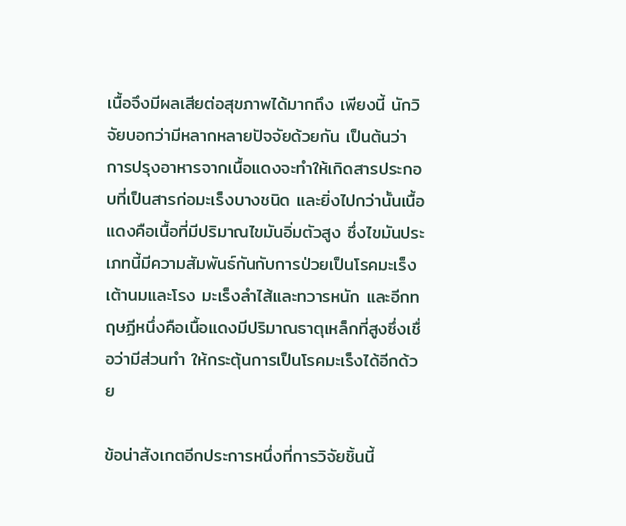เนื้อจึงมีผลเสียต่อสุขภาพได้มากถึง เพียงนี้ นักวิจัยบอกว่ามีหลากหลายปัจจัยด้วยกัน เป็นต้นว่า การปรุงอาหารจากเนื้อแดงจะทำให้เกิดสารประกอบที่เป็นสารก่อมะเร็งบางชนิด และยิ่งไปกว่านั้นเนื้อแดงคือเนื้อที่มีปริมาณไขมันอิ่มตัวสูง ซึ่งไขมันประเภทนี้มีความสัมพันธ์กันกับการป่วยเป็นโรคมะเร็งเต้านมและโรง มะเร็งลำไส้และทวารหนัก และอีกทฤษฏีหนึ่งคือเนื้อแดงมีปริมาณธาตุเหล็กที่สูงซึ่งเชื่อว่ามีส่วนทำ ให้กระตุ้นการเป็นโรคมะเร็งได้อีกด้วย

ข้อน่าสังเกตอีกประการหนึ่งที่การวิจัยชิ้นนี้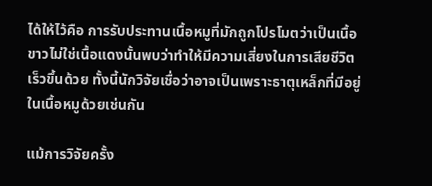ได้ให้ไว้คือ การรับประทานเนื้อหมูที่มักถูกโปรโมตว่าเป็นเนื้อขาวไม่ใช่เนื้อแดงนั้นพบว่าทำให้มีความเสี่ยงในการเสียชีวิตเร็วขึ้นด้วย ทั้งนี้นักวิจัยเชื่อว่าอาจเป็นเพราะธาตุเหล็กที่มีอยู่ในเนื้อหมูด้วยเช่นกัน

แม้การวิจัยครั้ง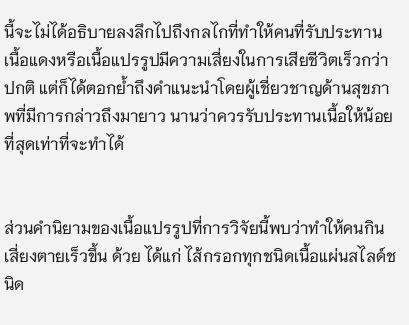นี้จะไม่ได้อธิบายลงลึกไปถึงกลไกที่ทำให้คนที่รับประทาน เนื้อแดงหรือเนื้อแปรรูปมีความเสี่ยงในการเสียชีวิตเร็วกว่าปกติ แต่ก็ได้ตอกย้ำถึงคำแนะนำโดยผู้เชี่ยวชาญด้านสุขภาพที่มีการกล่าวถึงมายาว นานว่าควรรับประทานเนื้อให้น้อยที่สุดเท่าที่จะทำได้


ส่วนคำนิยามของเนื้อแปรรูปที่การวิจัยนี้พบว่าทำให้คนกินเสี่ยงตายเร็วขึ้น ด้วย ได้แก่ ไส้กรอกทุกชนิดเนื้อแผ่นสไลด์ชนิด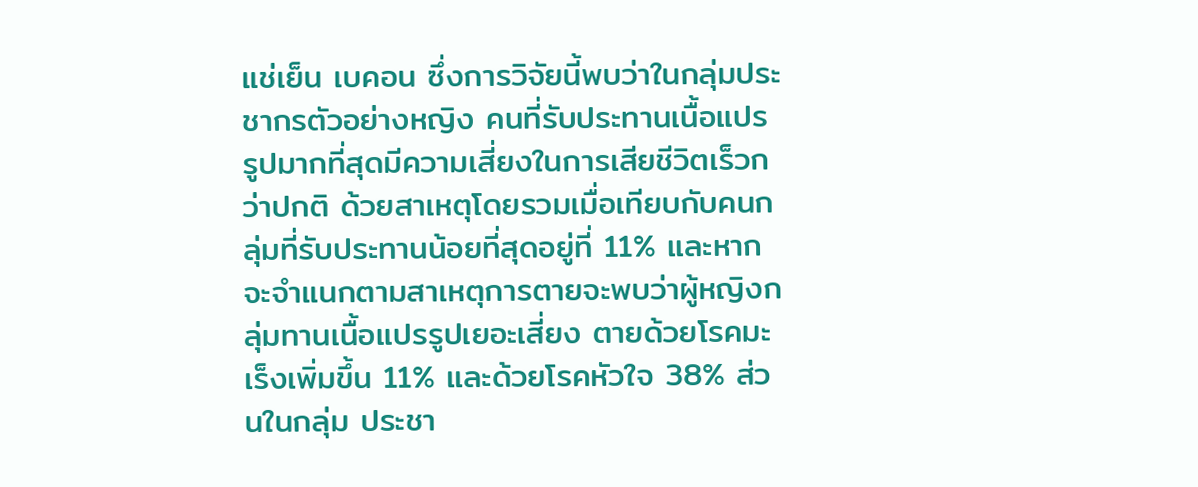แช่เย็น เบคอน ซึ่งการวิจัยนี้พบว่าในกลุ่มประชากรตัวอย่างหญิง คนที่รับประทานเนื้อแปรรูปมากที่สุดมีความเสี่ยงในการเสียชีวิตเร็วกว่าปกติ ด้วยสาเหตุโดยรวมเมื่อเทียบกับคนกลุ่มที่รับประทานน้อยที่สุดอยู่ที่ 11% และหากจะจำแนกตามสาเหตุการตายจะพบว่าผู้หญิงกลุ่มทานเนื้อแปรรูปเยอะเสี่ยง ตายด้วยโรคมะเร็งเพิ่มขึ้น 11% และด้วยโรคหัวใจ 38% ส่วนในกลุ่ม ประชา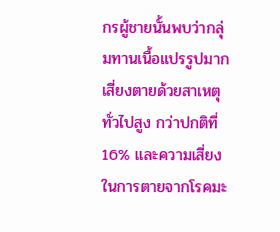กรผู้ชายนั้นพบว่ากลุ่มทานเนื้อแปรรูปมากเสี่ยงตายด้วยสาเหตุทั่วไปสูง กว่าปกติที่ 16% และความเสี่ยงในการตายจากโรคมะ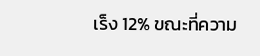เร็ง 12% ขณะที่ความ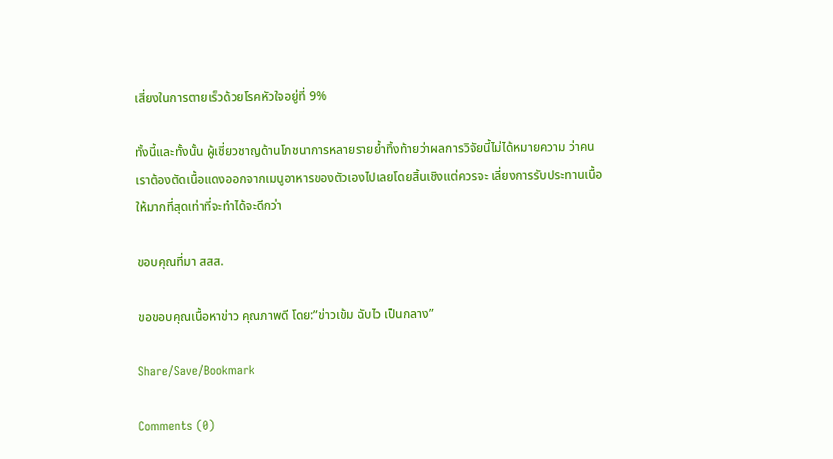เสี่ยงในการตายเร็วด้วยโรคหัวใจอยู่ที่ 9%

ทั้งนี้และทั้งนั้น ผู้เชี่ยวชาญด้านโภชนาการหลายรายย้ำทิ้งท้ายว่าผลการวิจัยนี้ไม่ได้หมายความ ว่าคนเราต้องตัดเนื้อแดงออกจากเมนูอาหารของตัวเองไปเลยโดยสิ้นเชิงแต่ควรจะ เลี่ยงการรับประทานเนื้อให้มากที่สุดเท่าที่จะทำได้จะดีกว่า

ขอบคุณที่มา สสส.

ขอขอบคุณเนื้อหาข่าว คุณภาพดี โดย:”ข่าวเข้ม ฉับไว เป็นกลาง”

Share/Save/Bookmark

Comments (0)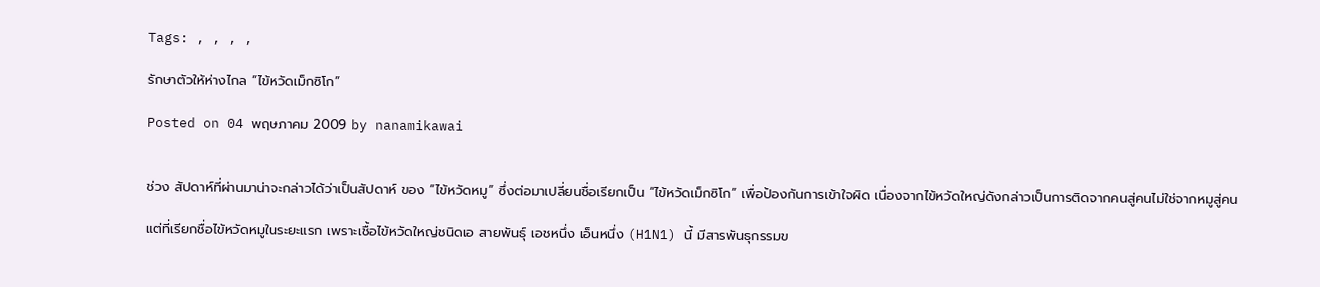Tags: , , , ,

รักษาตัวให้ห่างไกล “ไข้หวัดเม็กซิโก”

Posted on 04 พฤษภาคม 2009 by nanamikawai


ช่วง สัปดาห์ที่ผ่านมาน่าจะกล่าวได้ว่าเป็นสัปดาห์ ของ “ไข้หวัดหมู” ซึ่งต่อมาเปลี่ยนชื่อเรียกเป็น “ไข้หวัดเม็กซิโก” เพื่อป้องกันการเข้าใจผิด เนื่องจากไข้หวัดใหญ่ดังกล่าวเป็นการติดจากคนสู่คนไม่ใช่จากหมูสู่คน

แต่ที่เรียกชื่อไข้หวัดหมูในระยะแรก เพราะเชื้อไข้หวัดใหญ่ชนิดเอ สายพันธุ์ เอชหนึ่ง เอ็นหนึ่ง (H1N1) นี้ มีสารพันธุกรรมข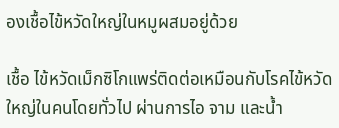องเชื้อไข้หวัดใหญ่ในหมูผสมอยู่ด้วย

เชื้อ ไข้หวัดเม็กซิโกแพร่ติดต่อเหมือนกับโรคไข้หวัดใหญ่ในคนโดยทั่วไป ผ่านการไอ จาม และน้ำ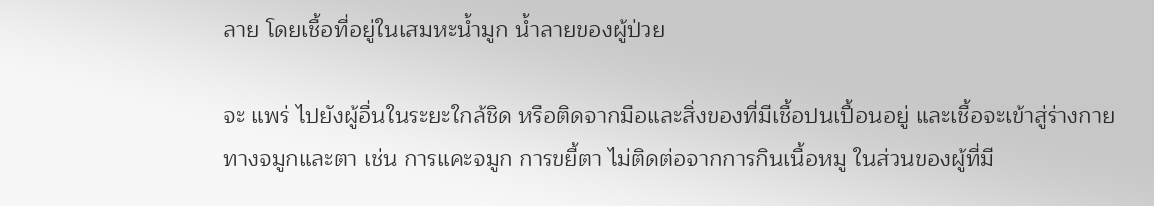ลาย โดยเชื้อที่อยู่ในเสมหะน้ำมูก น้ำลายของผู้ป่วย

จะ แพร่ ไปยังผู้อื่นในระยะใกล้ชิด หรือติดจากมือและสิ่งของที่มีเชื้อปนเปื้อนอยู่ และเชื้อจะเข้าสู่ร่างกายทางจมูกและตา เช่น การแคะจมูก การขยี้ตา ไม่ติดต่อจากการกินเนื้อหมู ในส่วนของผู้ที่มี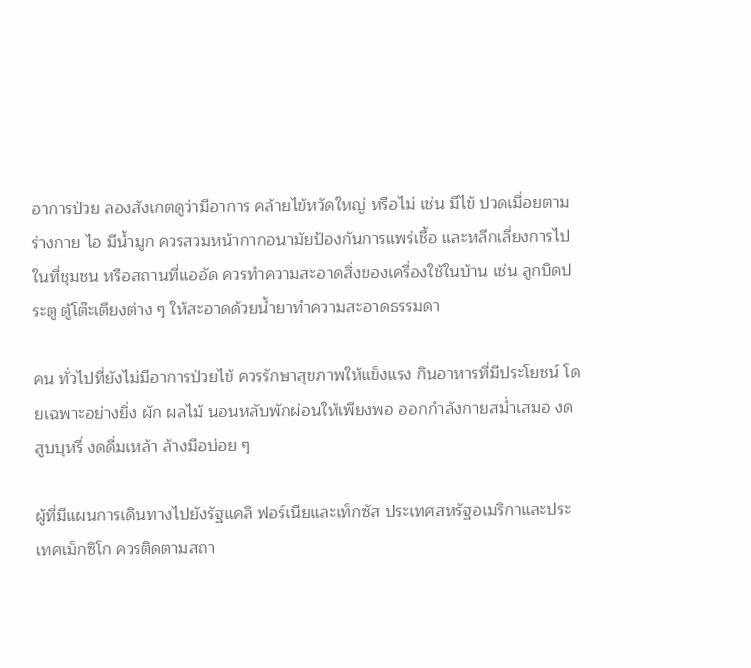อาการป่วย ลองสังเกตดูว่ามีอาการ คล้ายไข้หวัดใหญ่ หรือไม่ เช่น มีไข้ ปวดเมื่อยตามร่างกาย ไอ มีน้ำมูก ควรสวมหน้ากากอนามัยป้องกันการแพร่เชื้อ และหลีกเลี่ยงการไปในที่ชุมชน หรือสถานที่แออัด ควรทำความสะอาดสิ่งของเครื่องใช้ในบ้าน เช่น ลูกบิดประตู ตู้โต๊ะเตียงต่าง ๆ ให้สะอาดด้วยน้ำยาทำความสะอาดธรรมดา

คน ทั่วไปที่ยังไม่มีอาการป่วยไข้ ควรรักษาสุขภาพให้แข็งแรง กินอาหารที่มีประโยชน์ โดยเฉพาะอย่างยิ่ง ผัก ผลไม้ นอนหลับพักผ่อนให้เพียงพอ ออกกำลังกายสม่ำเสมอ งดสูบบุหรี่ งดดื่มเหล้า ล้างมือบ่อย ๆ

ผู้ที่มีแผนการเดินทางไปยังรัฐแคลิ ฟอร์เนียและเท็กซัส ประเทศสหรัฐอเมริกาและประเทศเม็กซิโก ควรติดตามสถา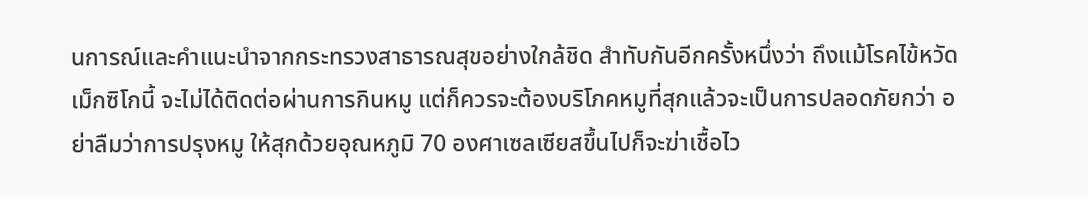นการณ์และคำแนะนำจากกระทรวงสาธารณสุขอย่างใกล้ชิด สำทับกันอีกครั้งหนึ่งว่า ถึงแม้โรคไข้หวัดเม็กซิโกนี้ จะไม่ได้ติดต่อผ่านการกินหมู แต่ก็ควรจะต้องบริโภคหมูที่สุกแล้วจะเป็นการปลอดภัยกว่า อย่าลืมว่าการปรุงหมู ให้สุกด้วยอุณหภูมิ 70 องศาเซลเซียสขึ้นไปก็จะฆ่าเชื้อไว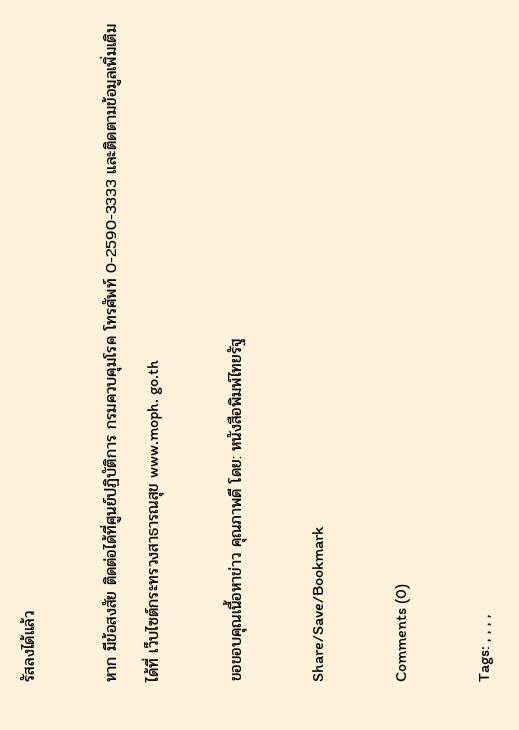รัสลงได้แล้ว

หาก มีข้อสงสัย ติดต่อได้ที่ศูนย์ปฏิบัติการ กรมควบคุมโรค โทรศัพท์ 0-2590-3333 และติดตามข้อมูลเพิ่มเติมได้ที่ เว็บไซต์กระทรวงสาธารณสุข www.moph. go.th

ขอขอบคุณเนื้อหาข่าว คุณภาพดี โดย: หนังสือพิมพ์ไทยรัฐ

Share/Save/Bookmark

Comments (0)

Tags: , , , ,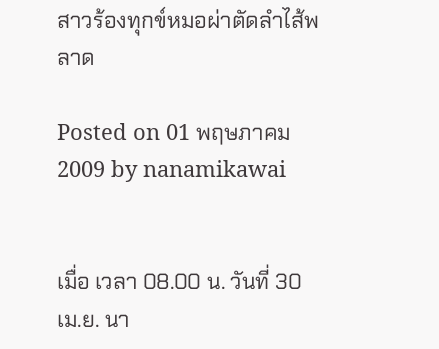สาวร้องทุกข์หมอผ่าตัดลำไส้พลาด

Posted on 01 พฤษภาคม 2009 by nanamikawai


เมื่อ เวลา 08.00 น. วันที่ 30 เม.ย. นา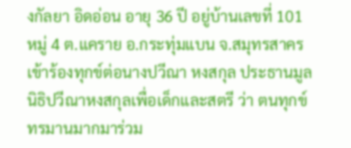งกัลยา อิดอ่อน อายุ 36 ปี อยู่บ้านเลขที่ 101 หมู่ 4 ต.แคราย อ.กระทุ่มแบน จ.สมุทรสาคร เข้าร้องทุกข์ต่อนางปวีณา หงสกุล ประธานมูลนิธิปวีณาหงสกุลเพื่อเด็กและสตรี ว่า ตนทุกข์ทรมานมากมาร่วม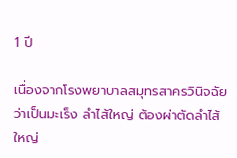1 ปี

เนื่องจากโรงพยาบาลสมุทรสาครวินิจฉัยว่าเป็นมะเร็ง ลำไส้ใหญ่ ต้องผ่าตัดลำไส้ใหญ่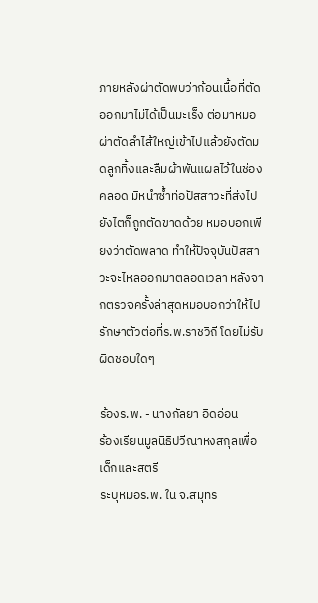ภายหลังผ่าตัดพบว่าก้อนเนื้อที่ตัดออกมาไม่ได้เป็นมะเร็ง ต่อมาหมอผ่าตัดลำไส้ใหญ่เข้าไปแล้วยังตัดมดลูกทิ้งและลืมผ้าพันแผลไว้ในช่องคลอด มิหนำซ้ำท่อปัสสาวะที่ส่งไปยังไตก็ถูกตัดขาดด้วย หมอบอกเพียงว่าตัดพลาด ทำให้ปัจจุบันปัสสาวะจะไหลออกมาตลอดเวลา หลังจากตรวจครั้งล่าสุดหมอบอกว่าให้ไปรักษาตัวต่อที่ร.พ.ราชวิถี โดยไม่รับผิดชอบใดๆ

ร้องร.พ. - นางกัลยา อิดอ่อน
ร้องเรียนมูลนิธิปวีณาหงสกุลเพื่อเด็กและสตรี
ระบุหมอร.พ. ใน จ.สมุทร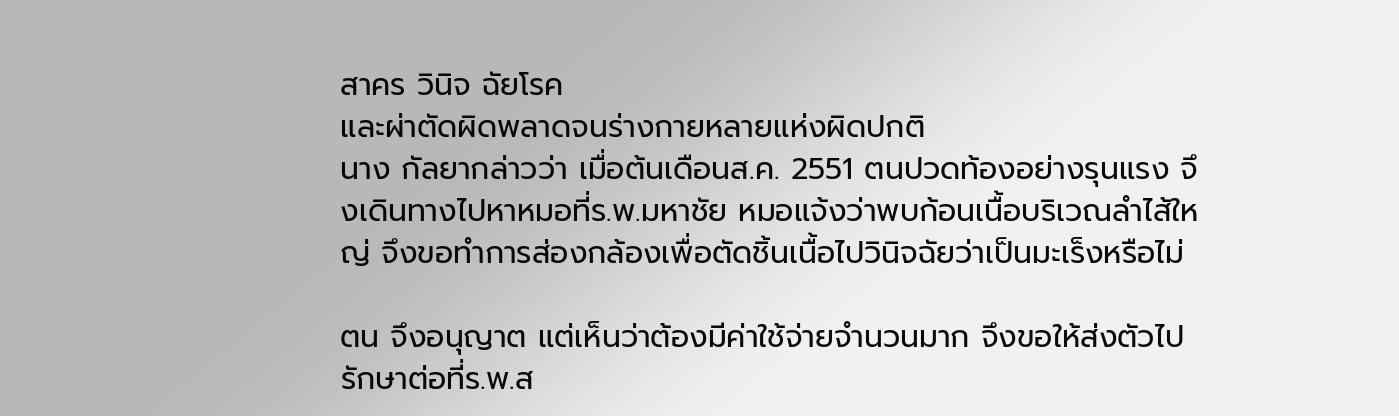สาคร วินิจ ฉัยโรค
และผ่าตัดผิดพลาดจนร่างกายหลายแห่งผิดปกติ
นาง กัลยากล่าวว่า เมื่อต้นเดือนส.ค. 2551 ตนปวดท้องอย่างรุนแรง จึงเดินทางไปหาหมอที่ร.พ.มหาชัย หมอแจ้งว่าพบก้อนเนื้อบริเวณลำไส้ใหญ่ จึงขอทำการส่องกล้องเพื่อตัดชิ้นเนื้อไปวินิจฉัยว่าเป็นมะเร็งหรือไม่

ตน จึงอนุญาต แต่เห็นว่าต้องมีค่าใช้จ่ายจำนวนมาก จึงขอให้ส่งตัวไปรักษาต่อที่ร.พ.ส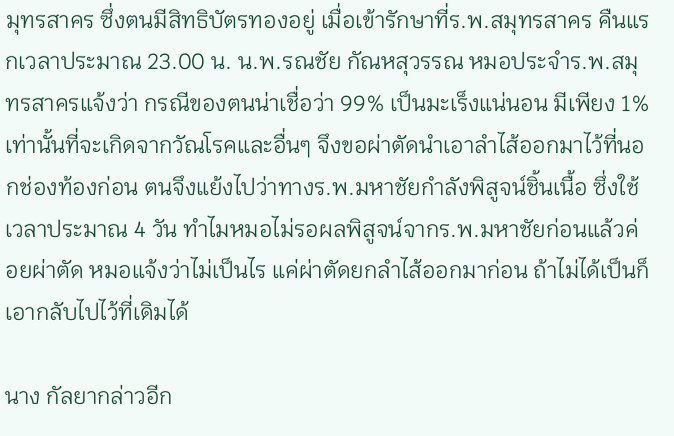มุทรสาคร ซึ่งตนมีสิทธิบัตรทองอยู่ เมื่อเข้ารักษาที่ร.พ.สมุทรสาคร คืนแรกเวลาประมาณ 23.00 น. น.พ.รณชัย กัณหสุวรรณ หมอประจำร.พ.สมุทรสาครแจ้งว่า กรณีของตนน่าเชื่อว่า 99% เป็นมะเร็งแน่นอน มีเพียง 1% เท่านั้นที่จะเกิดจากวัณโรคและอื่นๆ จึงขอผ่าตัดนำเอาลำไส้ออกมาไว้ที่นอกช่องท้องก่อน ตนจึงแย้งไปว่าทางร.พ.มหาชัยกำลังพิสูจน์ชิ้นเนื้อ ซึ่งใช้เวลาประมาณ 4 วัน ทำไมหมอไม่รอผลพิสูจน์จากร.พ.มหาชัยก่อนแล้วค่อยผ่าตัด หมอแจ้งว่าไม่เป็นไร แค่ผ่าตัดยกลำไส้ออกมาก่อน ถ้าไม่ได้เป็นก็เอากลับไปไว้ที่เดิมได้

นาง กัลยากล่าวอีก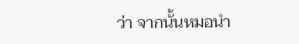ว่า จากนั้นหมอนำ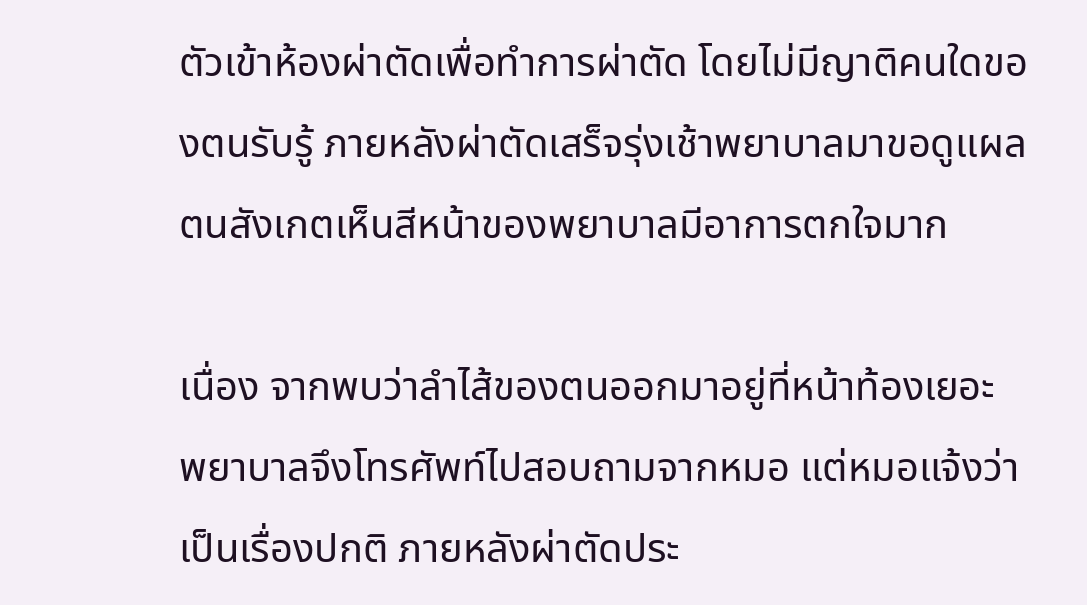ตัวเข้าห้องผ่าตัดเพื่อทำการผ่าตัด โดยไม่มีญาติคนใดของตนรับรู้ ภายหลังผ่าตัดเสร็จรุ่งเช้าพยาบาลมาขอดูแผล ตนสังเกตเห็นสีหน้าของพยาบาลมีอาการตกใจมาก

เนื่อง จากพบว่าลำไส้ของตนออกมาอยู่ที่หน้าท้องเยอะ พยาบาลจึงโทรศัพท์ไปสอบถามจากหมอ แต่หมอแจ้งว่าเป็นเรื่องปกติ ภายหลังผ่าตัดประ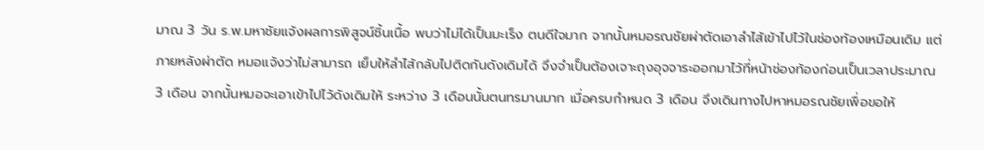มาณ 3 วัน ร.พ.มหาชัยแจ้งผลการพิสูจน์ชิ้นเนื้อ พบว่าไม่ได้เป็นมะเร็ง ตนดีใจมาก จากนั้นหมอรณชัยผ่าตัดเอาลำไส้เข้าไปไว้ในช่องท้องเหมือนเดิม แต่ภายหลังผ่าตัด หมอแจ้งว่าไม่สามารถ เย็บให้ลำไส้กลับไปติดกันดังเดิมได้ จึงจำเป็นต้องเจาะถุงอุจจาระออกมาไว้ที่หน้าช่องท้องก่อนเป็นเวลาประมาณ 3 เดือน จากนั้นหมอจะเอาเข้าไปไว้ดังเดิมให้ ระหว่าง 3 เดือนนั้นตนทรมานมาก เมื่อครบกำหนด 3 เดือน จึงเดินทางไปหาหมอรณชัยเพื่อขอให้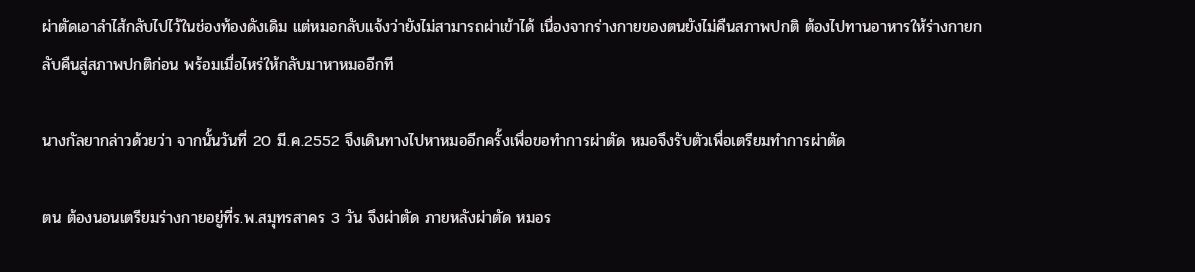ผ่าตัดเอาลำไส้กลับไปไว้ในช่องท้องดังเดิม แต่หมอกลับแจ้งว่ายังไม่สามารถผ่าเข้าได้ เนื่องจากร่างกายของตนยังไม่คืนสภาพปกติ ต้องไปทานอาหารให้ร่างกายกลับคืนสู่สภาพปกติก่อน พร้อมเมื่อไหร่ให้กลับมาหาหมออีกที

นางกัลยากล่าวด้วยว่า จากนั้นวันที่ 20 มี.ค.2552 จึงเดินทางไปหาหมออีกครั้งเพื่อขอทำการผ่าตัด หมอจึงรับตัวเพื่อเตรียมทำการผ่าตัด

ตน ต้องนอนเตรียมร่างกายอยู่ที่ร.พ.สมุทรสาคร 3 วัน จึงผ่าตัด ภายหลังผ่าตัด หมอร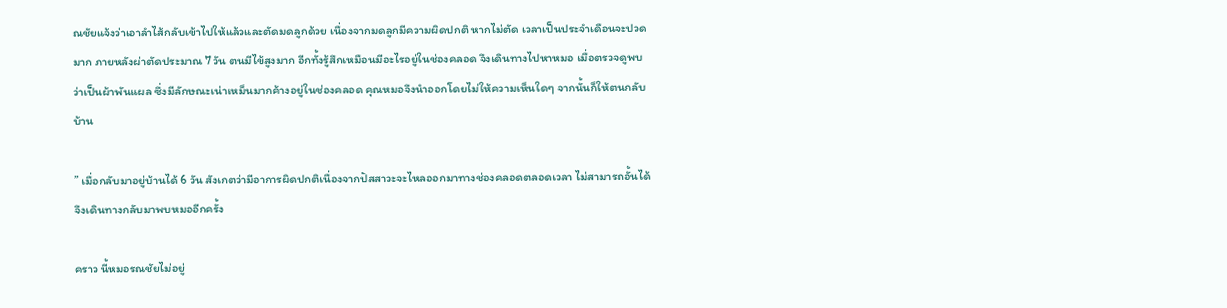ณชัยแจ้งว่าเอาลำไส้กลับเข้าไปให้แล้วและตัดมดลูกด้วย เนื่องจากมดลูกมีความผิดปกติ หากไม่ตัด เวลาเป็นประจำเดือนจะปวดมาก ภายหลังผ่าตัดประมาณ 7 วัน ตนมีไข้สูงมาก อีกทั้งรู้สึกเหมือนมีอะไรอยู่ในช่องคลอด จึงเดินทางไปหาหมอ เมื่อตรวจดูพบว่าเป็นผ้าพันแผล ซึ่งมีลักษณะเน่าเหม็นมากค้างอยู่ในช่องคลอด คุณหมอจึงนำออกโดยไม่ให้ความเห็นใดๆ จากนั้นก็ให้ตนกลับบ้าน

” เมื่อกลับมาอยู่บ้านได้ 6 วัน สังเกตว่ามีอาการผิดปกติเนื่องจากปัสสาวะจะไหลออกมาทางช่องคลอดตลอดเวลา ไม่สามารถอั้นได้ จึงเดินทางกลับมาพบหมออีกครั้ง

คราว นี้หมอรณชัยไม่อยู่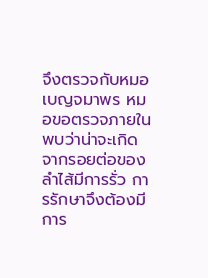จึงตรวจกับหมอเบญจมาพร หมอขอตรวจภายใน พบว่าน่าจะเกิดจากรอยต่อของลำไส้มีการรั่ว การรักษาจึงต้องมีการ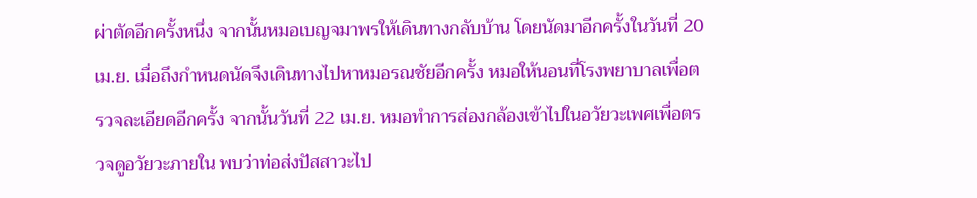ผ่าตัดอีกครั้งหนึ่ง จากนั้นหมอเบญจมาพรให้เดินทางกลับบ้าน โดยนัดมาอีกครั้งในวันที่ 20 เม.ย. เมื่อถึงกำหนดนัดจึงเดินทางไปหาหมอรณชัยอีกครั้ง หมอให้นอนที่โรงพยาบาลเพื่อตรวจละเอียดอีกครั้ง จากนั้นวันที่ 22 เม.ย. หมอทำการส่องกล้องเข้าไปในอวัยวะเพศเพื่อตรวจดูอวัยวะภายใน พบว่าท่อส่งปัสสาวะไป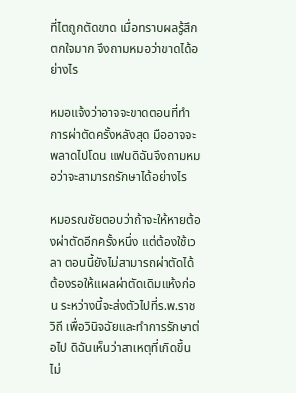ที่ไตถูกตัดขาด เมื่อทราบผลรู้สึกตกใจมาก จึงถามหมอว่าขาดได้อย่างไร

หมอแจ้งว่าอาจจะขาดตอนที่ทำการผ่าตัดครั้งหลังสุด มืออาจจะพลาดไปโดน แฟนดิฉันจึงถามหมอว่าจะสามารถรักษาได้อย่างไร

หมอรณชัยตอบว่าถ้าจะให้หายต้องผ่าตัดอีกครั้งหนึ่ง แต่ต้องใช้เวลา ตอนนี้ยังไม่สามารถผ่าตัดได้ ต้องรอให้แผลผ่าตัดเดิมแห้งก่อน ระหว่างนี้จะส่งตัวไปที่ร.พ.ราชวิถี เพื่อวินิจฉัยและทำการรักษาต่อไป ดิฉันเห็นว่าสาเหตุที่เกิดขึ้นไม่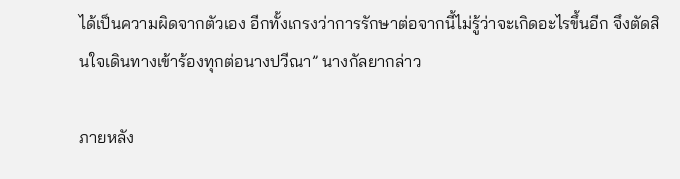ได้เป็นความผิดจากตัวเอง อีกทั้งเกรงว่าการรักษาต่อจากนี้ไม่รู้ว่าจะเกิดอะไรขึ้นอีก จึงตัดสินใจเดินทางเข้าร้องทุกต่อนางปวีณา” นางกัลยากล่าว

ภายหลัง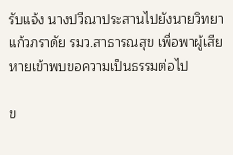รับแจ้ง นางปวีณาประสานไปยังนายวิทยา แก้วภราดัย รมว.สาธารณสุข เพื่อพาผู้เสียหายเข้าพบขอความเป็นธรรมต่อไป

ข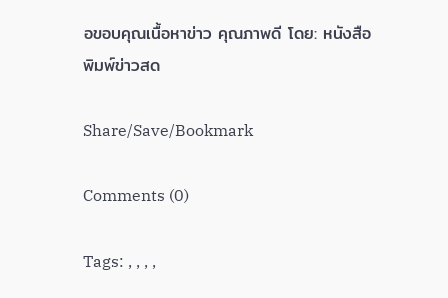อขอบคุณเนื้อหาข่าว คุณภาพดี โดย: หนังสือพิมพ์ข่าวสด

Share/Save/Bookmark

Comments (0)

Tags: , , , ,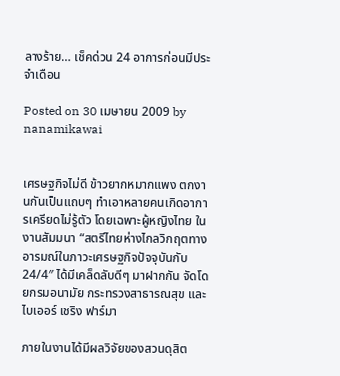ลางร้าย… เช็คด่วน 24 อาการก่อนมีประจำเดือน

Posted on 30 เมษายน 2009 by nanamikawai


เศรษฐกิจไม่ดี ข้าวยากหมากแพง ตกงานกันเป็นแถบๆ ทำเอาหลายคนเกิดอาการเครียดไม่รู้ตัว โดยเฉพาะผู้หญิงไทย ในงานสัมมนา “สตรีไทยห่างไกลวิกฤตทางอารมณ์ในภาวะเศรษฐกิจปัจจุบันกับ 24/4″ ได้มีเคล็ดลับดีๆ มาฝากกัน จัดโดยกรมอนามัย กระทรวงสาธารณสุข และ ไบเออร์ เชริง ฟาร์มา

ภายในงานได้มีผลวิจัยของสวนดุสิต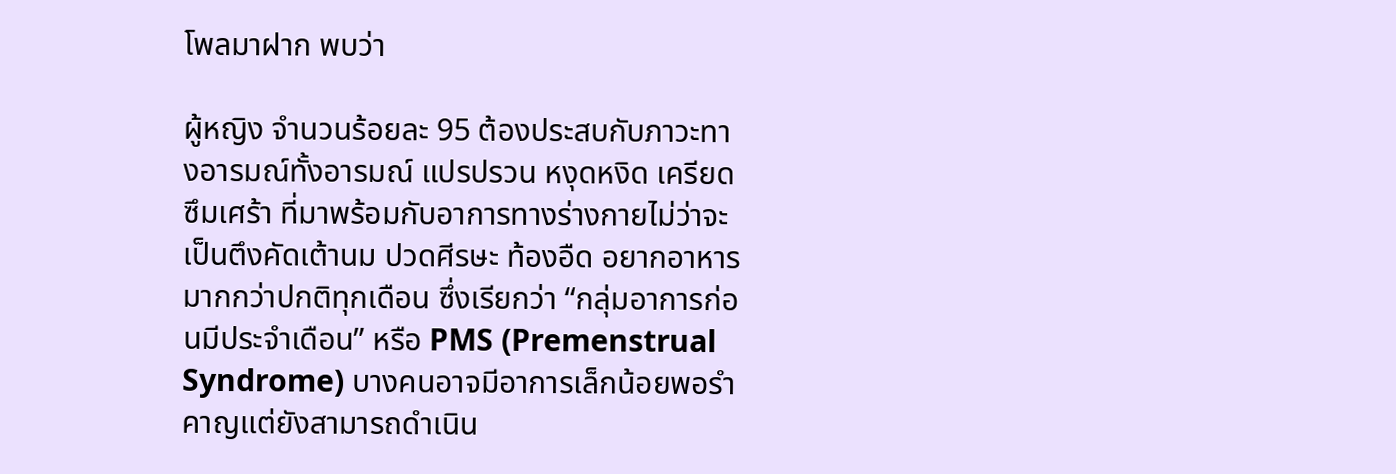โพลมาฝาก พบว่า

ผู้หญิง จำนวนร้อยละ 95 ต้องประสบกับภาวะทางอารมณ์ทั้งอารมณ์ แปรปรวน หงุดหงิด เครียด ซึมเศร้า ที่มาพร้อมกับอาการทางร่างกายไม่ว่าจะเป็นตึงคัดเต้านม ปวดศีรษะ ท้องอืด อยากอาหารมากกว่าปกติทุกเดือน ซึ่งเรียกว่า “กลุ่มอาการก่อนมีประจำเดือน” หรือ PMS (Premenstrual Syndrome) บางคนอาจมีอาการเล็กน้อยพอรำคาญแต่ยังสามารถดำเนิน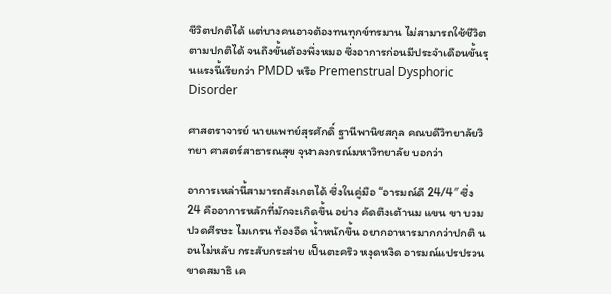ชีวิตปกติได้ แต่บางคนอาจต้องทนทุกข์ทรมาน ไม่สามารถใช้ชีวิตตามปกติได้ จนถึงขั้นต้องพึ่งหมอ ซึ่งอาการก่อนมีประจำเดือนขั้นรุนแรงนี้เรียกว่า PMDD หรือ Premenstrual Dysphoric Disorder

ศาสตราจารย์ นายแพทย์สุรศักดิ์ ฐานีพานิชสกุล คณบดีวิทยาลัยวิทยา ศาสตร์สาธารณสุข จุฬาลงกรณ์มหาวิทยาลัย บอกว่า

อาการเหล่านี้สามารถสังเกตได้ ซึ่งในคู่มือ “อารมณ์ดี 24/4″ ซึ่ง 24 คืออาการหลักที่มักจะเกิดขึ้น อย่าง คัดตึงเต้านม แขน ขา บวม ปวดศีรษะ ไมเกรน ท้องอืด น้ำหนักขึ้น อยากอาหารมากกว่าปกติ นอนไม่หลับ กระสับกระส่าย เป็นตะคริว หงุดหงิด อารมณ์แปรปรวน ขาดสมาธิ เค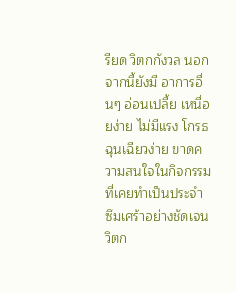รียด วิตกกังวล นอกจากนี้ยังมี อาการอื่นๆ อ่อนเปลี้ย เหนื่อยง่าย ไม่มีแรง โกรธ ฉุนเฉียวง่าย ขาดความสนใจในกิจกรรมที่เคยทำเป็นประจำ ซึมเศร้าอย่างชัดเจน วิตก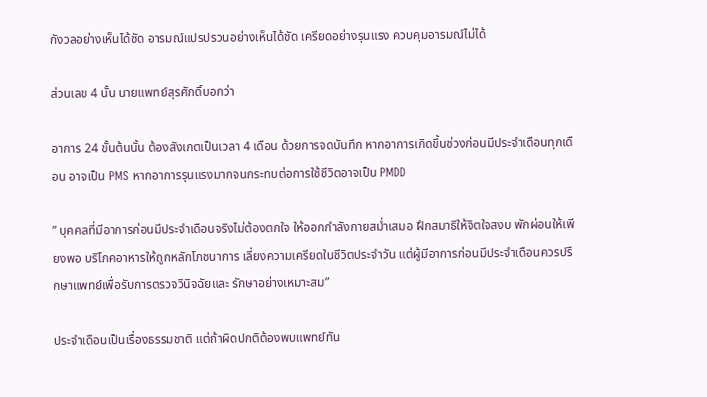กังวลอย่างเห็นได้ชัด อารมณ์แปรปรวนอย่างเห็นได้ชัด เครียดอย่างรุนแรง ควบคุมอารมณ์ไม่ได้

ส่วนเลข 4 นั้น นายแพทย์สุรศักดิ์บอกว่า

อาการ 24 ขั้นต้นนั้น ต้องสังเกตเป็นเวลา 4 เดือน ด้วยการจดบันทึก หากอาการเกิดขึ้นช่วงก่อนมีประจำเดือนทุกเดือน อาจเป็น PMS หากอาการรุนแรงมากจนกระทบต่อการใช้ชีวิตอาจเป็น PMDD

” บุคคลที่มีอาการก่อนมีประจำเดือนจริงไม่ต้องตกใจ ให้ออกกำลังกายสม่ำเสมอ ฝึกสมาธิให้จิตใจสงบ พักผ่อนให้เพียงพอ บริโภคอาหารให้ถูกหลักโภชนาการ เลี่ยงความเครียดในชีวิตประจำวัน แต่ผู้มีอาการก่อนมีประจำเดือนควรปรึกษาแพทย์เพื่อรับการตรวจวินิจฉัยและ รักษาอย่างเหมาะสม”

ประจำเดือนเป็นเรื่องธรรมชาติ แต่ถ้าผิดปกติต้องพบแพทย์ทัน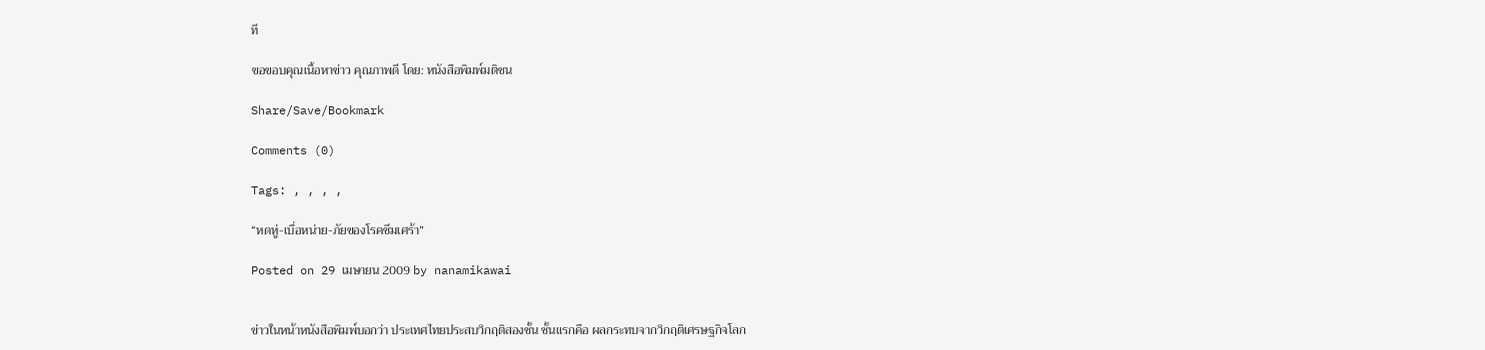ที

ขอขอบคุณเนื้อหาข่าว คุณภาพดี โดย: หนังสือพิมพ์มติชน

Share/Save/Bookmark

Comments (0)

Tags: , , , ,

“หดหู่-เบื่อหน่าย-ภัยของโรคซึมเศร้า”

Posted on 29 เมษายน 2009 by nanamikawai


ข่าวในหน้าหนังสือพิมพ์บอกว่า ประเทศไทยประสบวิกฤติสองชั้น ชั้นแรกคือ ผลกระทบจากวิกฤติเศรษฐกิจโลก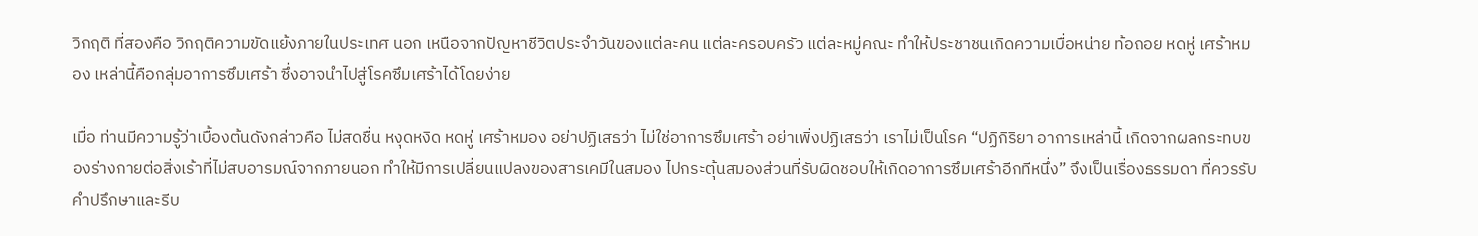วิกฤติ ที่สองคือ วิกฤติความขัดแย้งภายในประเทศ นอก เหนือจากปัญหาชีวิตประจำวันของแต่ละคน แต่ละครอบครัว แต่ละหมู่คณะ ทำให้ประชาชนเกิดความเบื่อหน่าย ท้อถอย หดหู่ เศร้าหมอง เหล่านี้คือกลุ่มอาการซึมเศร้า ซึ่งอาจนำไปสู่โรคซึมเศร้าได้โดยง่าย

เมื่อ ท่านมีความรู้ว่าเบื้องต้นดังกล่าวคือ ไม่สดชื่น หงุดหงิด หดหู่ เศร้าหมอง อย่าปฏิเสธว่า ไม่ใช่อาการซึมเศร้า อย่าเพิ่งปฏิเสธว่า เราไม่เป็นโรค “ปฏิกิริยา อาการเหล่านี้ เกิดจากผลกระทบของร่างกายต่อสิ่งเร้าที่ไม่สบอารมณ์จากภายนอก ทำให้มีการเปลี่ยนแปลงของสารเคมีในสมอง ไปกระตุ้นสมองส่วนที่รับผิดชอบให้เกิดอาการซึมเศร้าอีกทีหนึ่ง” จึงเป็นเรื่องธรรมดา ที่ควรรับคำปรึกษาและรีบ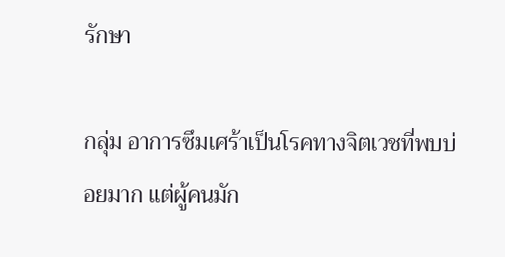รักษา

กลุ่ม อาการซึมเศร้าเป็นโรคทางจิตเวชที่พบบ่อยมาก แต่ผู้คนมัก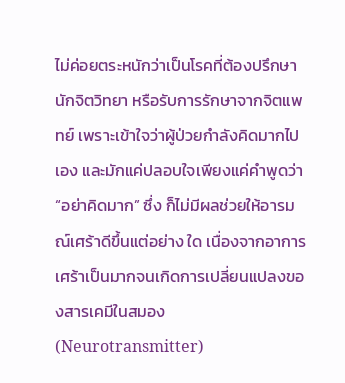ไม่ค่อยตระหนักว่าเป็นโรคที่ต้องปรึกษานักจิตวิทยา หรือรับการรักษาจากจิตแพทย์ เพราะเข้าใจว่าผู้ป่วยกำลังคิดมากไปเอง และมักแค่ปลอบใจเพียงแค่คำพูดว่า “อย่าคิดมาก” ซึ่ง ก็ไม่มีผลช่วยให้อารมณ์เศร้าดีขึ้นแต่อย่าง ใด เนื่องจากอาการเศร้าเป็นมากจนเกิดการเปลี่ยนแปลงของสารเคมีในสมอง (Neurotransmitter)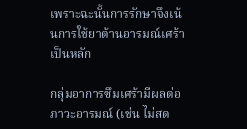เพราะฉะนั้นการรักษาจึงเน้นการใช้ยาต้านอารมณ์เศร้าเป็นหลัก

กลุ่มอาการซึมเศร้ามีผลต่อภาวะอารมณ์ (เช่น ไม่สด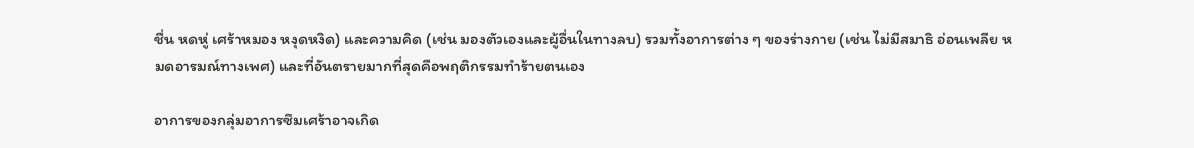ชื่น หดหู่ เศร้าหมอง หงุดหงิด) และความคิด (เช่น มองตัวเองและผู้อื่นในทางลบ) รวมทั้งอาการต่าง ๆ ของร่างกาย (เช่น ไม่มีสมาธิ อ่อนเพลีย หมดอารมณ์ทางเพศ) และที่อันตรายมากที่สุดคือพฤติกรรมทำร้ายตนเอง

อาการของกลุ่มอาการซึมเศร้าอาจเกิด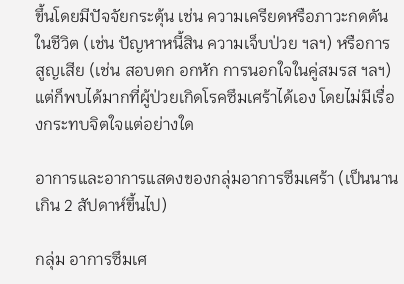ขึ้นโดยมีปัจจัยกระตุ้น เช่น ความเครียดหรือภาวะกดดันในชีวิต (เช่น ปัญหาหนี้สิน ความเจ็บป่วย ฯลฯ) หรือการสูญเสีย (เช่น สอบตก อกหัก การนอกใจในคู่สมรส ฯลฯ) แต่ก็พบได้มากที่ผู้ป่วยเกิดโรคซึมเศร้าได้เอง โดยไม่มีเรื่องกระทบจิตใจแต่อย่างใด

อาการและอาการแสดงของกลุ่มอาการซึมเศร้า (เป็นนานเกิน 2 สัปดาห์ขึ้นไป)

กลุ่ม อาการซึมเศ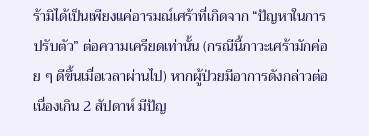ร้ามิได้เป็นเพียงแค่อารมณ์เศร้าที่เกิดจาก “ปัญหาในการปรับตัว” ต่อความเครียดเท่านั้น (กรณีนี้ภาวะเศร้ามักค่อย ๆ ดีขึ้นเมื่อเวลาผ่านไป) หากผู้ป่วยมีอาการดังกล่าวต่อเนื่องเกิน 2 สัปดาห์ มีปัญ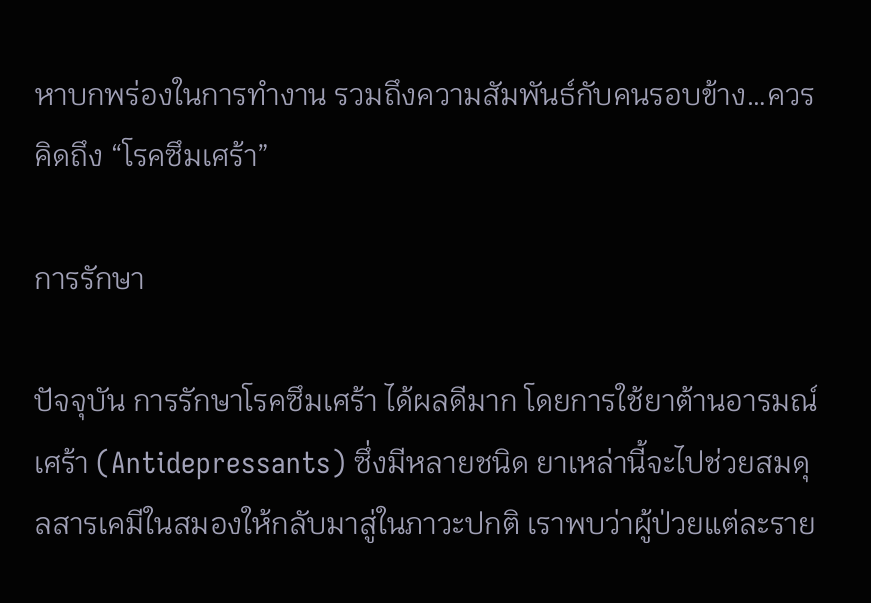หาบกพร่องในการทำงาน รวมถึงความสัมพันธ์กับคนรอบข้าง…ควรคิดถึง “โรคซึมเศร้า”

การรักษา

ปัจจุบัน การรักษาโรคซึมเศร้า ได้ผลดีมาก โดยการใช้ยาต้านอารมณ์เศร้า (Antidepressants) ซึ่งมีหลายชนิด ยาเหล่านี้จะไปช่วยสมดุลสารเคมีในสมองให้กลับมาสู่ในภาวะปกติ เราพบว่าผู้ป่วยแต่ละราย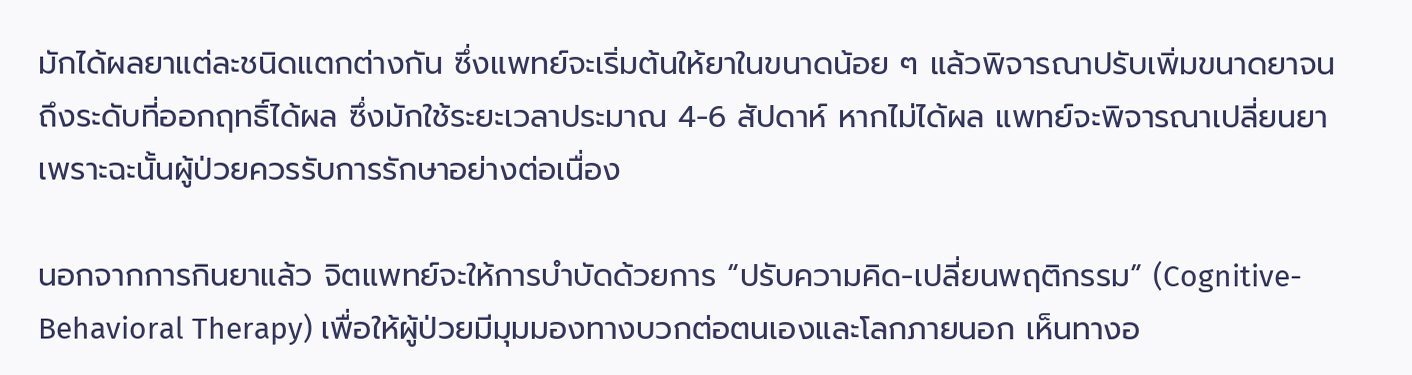มักได้ผลยาแต่ละชนิดแตกต่างกัน ซึ่งแพทย์จะเริ่มต้นให้ยาในขนาดน้อย ๆ แล้วพิจารณาปรับเพิ่มขนาดยาจนถึงระดับที่ออกฤทธิ์ได้ผล ซึ่งมักใช้ระยะเวลาประมาณ 4-6 สัปดาห์ หากไม่ได้ผล แพทย์จะพิจารณาเปลี่ยนยา เพราะฉะนั้นผู้ป่วยควรรับการรักษาอย่างต่อเนื่อง

นอกจากการกินยาแล้ว จิตแพทย์จะให้การบำบัดด้วยการ “ปรับความคิด-เปลี่ยนพฤติกรรม” (Cognitive-Behavioral Therapy) เพื่อให้ผู้ป่วยมีมุมมองทางบวกต่อตนเองและโลกภายนอก เห็นทางอ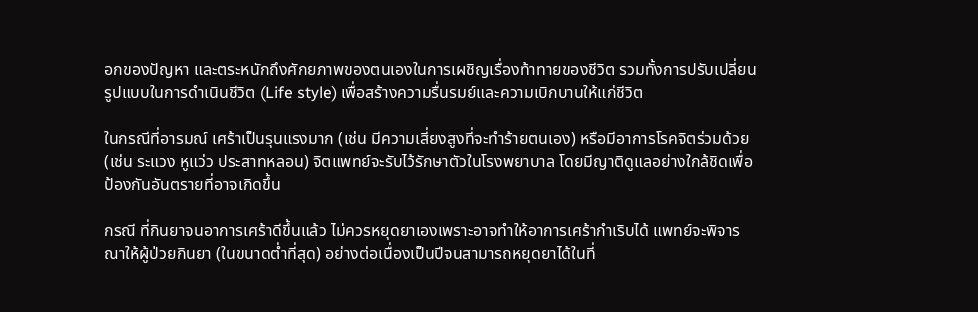อกของปัญหา และตระหนักถึงศักยภาพของตนเองในการเผชิญเรื่องท้าทายของชีวิต รวมทั้งการปรับเปลี่ยนรูปแบบในการดำเนินชีวิต (Life style) เพื่อสร้างความรื่นรมย์และความเบิกบานให้แก่ชีวิต

ในกรณีที่อารมณ์ เศร้าเป็นรุนแรงมาก (เช่น มีความเสี่ยงสูงที่จะทำร้ายตนเอง) หรือมีอาการโรคจิตร่วมด้วย (เช่น ระแวง หูแว่ว ประสาทหลอน) จิตแพทย์จะรับไว้รักษาตัวในโรงพยาบาล โดยมีญาติดูแลอย่างใกล้ชิดเพื่อป้องกันอันตรายที่อาจเกิดขึ้น

กรณี ที่กินยาจนอาการเศร้าดีขึ้นแล้ว ไม่ควรหยุดยาเองเพราะอาจทำให้อาการเศร้ากำเริบได้ แพทย์จะพิจารณาให้ผู้ป่วยกินยา (ในขนาดต่ำที่สุด) อย่างต่อเนื่องเป็นปีจนสามารถหยุดยาได้ในที่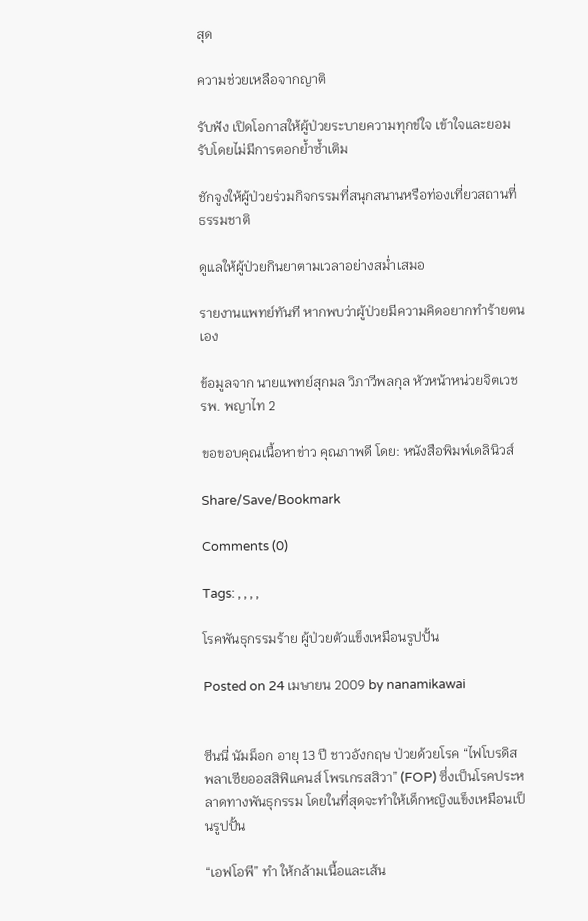สุด

ความช่วยเหลือจากญาติ

รับฟัง เปิดโอกาสให้ผู้ป่วยระบายความทุกข์ใจ เข้าใจและยอมรับโดยไม่มีการตอกย้ำซ้ำเติม

ชักจูงให้ผู้ป่วยร่วมกิจกรรมที่สนุกสนานหรือท่องเที่ยวสถานที่ธรรมชาติ

ดูแลให้ผู้ป่วยกินยาตามเวลาอย่างสม่ำเสมอ

รายงานแพทย์ทันที หากพบว่าผู้ป่วยมีความคิดอยากทำร้ายตนเอง

ข้อมูลจาก นายแพทย์สุกมล วิภาวีพลกุล หัวหน้าหน่วยจิตเวช รพ. พญาไท 2

ขอขอบคุณเนื้อหาข่าว คุณภาพดี โดย: หนังสือพิมพ์เดลินิวส์

Share/Save/Bookmark

Comments (0)

Tags: , , , ,

โรคพันธุกรรมร้าย ผู้ป่วยตัวแข็งเหมือนรูปปั้น

Posted on 24 เมษายน 2009 by nanamikawai


ซีนนี่ นัมม็อก อายุ 13 ปี ชาวอังกฤษ ป่วยด้วยโรค “ไฟโบรดิส พลาเซียออสสิฟิแคนส์ โพรเกรสสิวา” (FOP) ซึ่งเป็นโรคประหลาดทางพันธุกรรม โดยในที่สุดจะทำให้เด็กหญิงแข็งเหมือนเป็นรูปปั้น

“เอฟโอพี” ทำ ให้กล้ามเนื้อและเส้น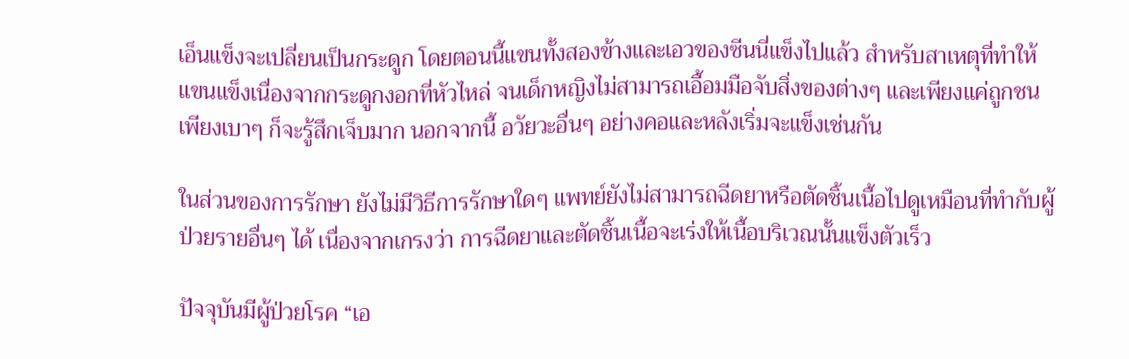เอ็นแข็งจะเปลี่ยนเป็นกระดูก โดยตอนนี้แขนทั้งสองข้างและเอวของซีนนี่แข็งไปแล้ว สำหรับสาเหตุที่ทำให้แขนแข็งเนื่องจากกระดูกงอกที่หัวไหล่ จนเด็กหญิงไม่สามารถเอื้อมมือจับสิ่งของต่างๆ และเพียงแค่ถูกชนเพียงเบาๆ ก็จะรู้สึกเจ็บมาก นอกจากนี้ อวัยวะอื่นๆ อย่างคอและหลังเริ่มจะแข็งเช่นกัน

ในส่วนของการรักษา ยังไม่มีวิธีการรักษาใดๆ แพทย์ยังไม่สามารถฉีดยาหรือตัดชิ้นเนื้อไปดูเหมือนที่ทำกับผู้ป่วยรายอื่นๆ ได้ เนื่องจากเกรงว่า การฉีดยาและตัดชิ้นเนื้อจะเร่งให้เนื้อบริเวณนั้นแข็งตัวเร็ว

ปัจจุบันมีผู้ป่วยโรค “เอ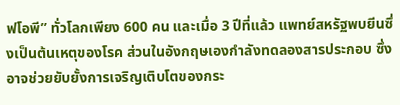ฟโอพี” ทั่วโลกเพียง 600 คน และเมื่อ 3 ปีที่แล้ว แพทย์สหรัฐพบยีนซึ่งเป็นต้นเหตุของโรค ส่วนในอังกฤษเองกำลังทดลองสารประกอบ ซึ่งอาจช่วยยับยั้งการเจริญเติบโตของกระ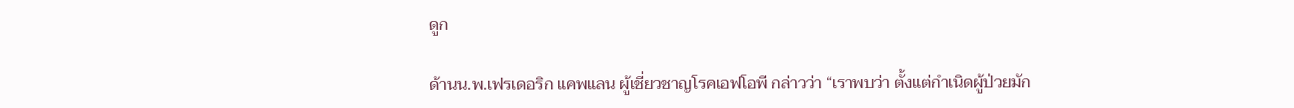ดูก

ด้านน.พ.เฟรเดอริก แคพแลน ผู้เชี่ยวชาญโรคเอฟโอพี กล่าวว่า “เราพบว่า ตั้งแต่กำเนิดผู้ป่วยมัก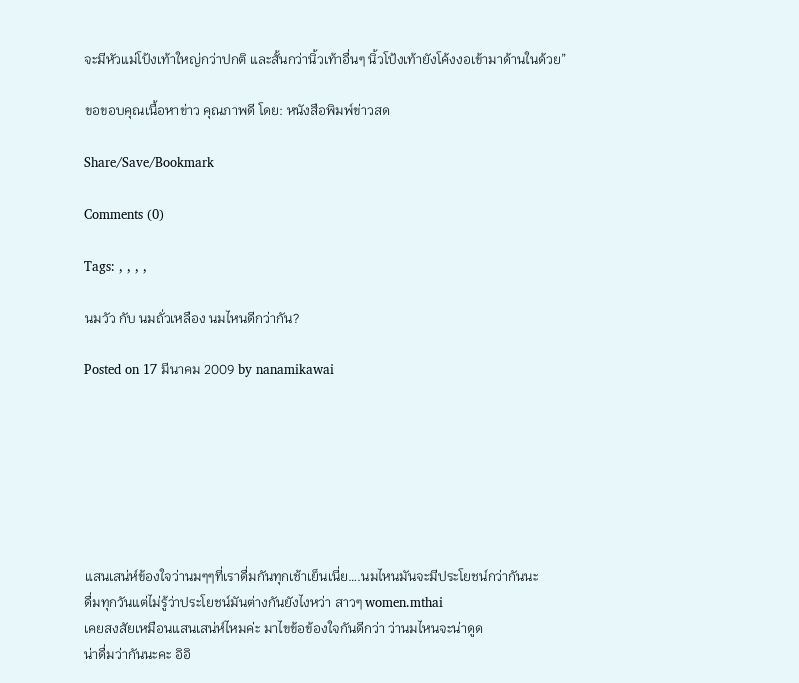จะมีหัวแม่โป้งเท้าใหญ่กว่าปกติ และสั้นกว่านิ้วเท้าอื่นๆ นิ้วโป้งเท้ายังโค้งงอเข้ามาด้านในด้วย”

ขอขอบคุณเนื้อหาข่าว คุณภาพดี โดย: หนังสือพิมพ์ข่าวสด

Share/Save/Bookmark

Comments (0)

Tags: , , , ,

นมวัว กับ นมถั่วเหลือง นมไหนดีกว่ากัน?

Posted on 17 มีนาคม 2009 by nanamikawai







แสนเสน่ห์ข้องใจว่านมๆๆที่เราดื่มกันทุกเช้าเย็นเนี่ย….นมไหนมันจะมีประโยชน์กว่ากันนะ
ดื่มทุกวันแต่ไม่รู้ว่าประโยชน์มันต่างกันยังไงหว่า สาวๆ women.mthai
เคยสงสัยเหมือนแสนเสน่ห์ไหมค่ะ มาไขข้อข้องใจกันดีกว่า ว่านมไหนจะน่าดูด
น่าดื่มว่ากันนะคะ อิอิ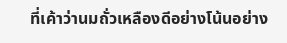ที่เค้าว่านมถั่วเหลืองดีอย่างโน้นอย่าง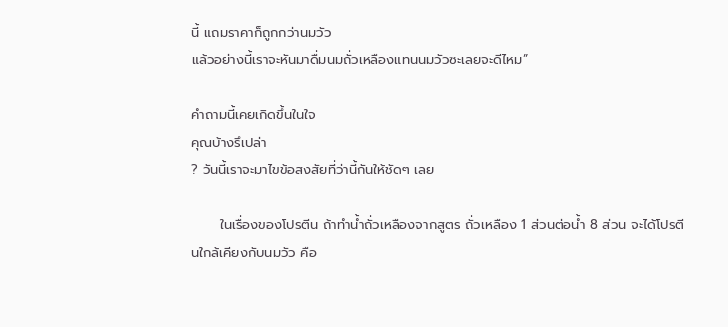นี้ แถมราคาก็ถูกกว่านมวัว
แล้วอย่างนี้เราจะหันมาดื่มนมถั่วเหลืองแทนนมวัวซะเลยจะดีไหม”

คำถามนี้เคยเกิดขึ้นในใจ
คุณบ้างรึเปล่า
? วันนี้เราจะมาไขข้อสงสัยที่ว่านี้กันให้ชัดๆ เลย

      ในเรื่องของโปรตีน ถ้าทำน้ำถั่วเหลืองจากสูตร ถั่วเหลือง 1 ส่วนต่อน้ำ 8 ส่วน จะได้โปรตีนใกล้เคียงกับนมวัว คือ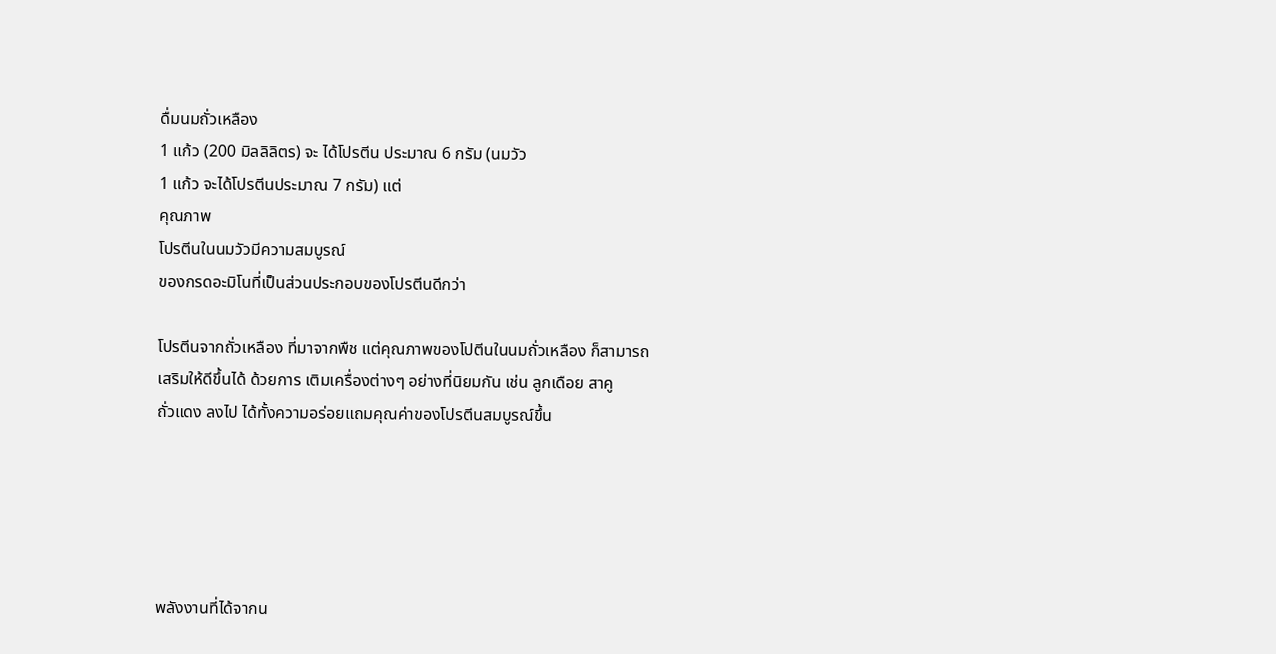ดื่มนมถั่วเหลือง
1 แก้ว (200 มิลลิลิตร) จะ ได้โปรตีน ประมาณ 6 กรัม (นมวัว
1 แก้ว จะได้โปรตีนประมาณ 7 กรัม) แต่
คุณภาพ
โปรตีนในนมวัวมีความสมบูรณ์
ของกรดอะมิโนที่เป็นส่วนประกอบของโปรตีนดีกว่า

โปรตีนจากถั่วเหลือง ที่มาจากพืช แต่คุณภาพของโปตีนในนมถั่วเหลือง ก็สามารถ
เสริมให้ดีขึ้นได้ ด้วยการ เติมเครื่องต่างๆ อย่างที่นิยมกัน เช่น ลูกเดือย สาคู
ถั่วแดง ลงไป ได้ทั้งความอร่อยแถมคุณค่าของโปรตีนสมบูรณ์ขึ้น





พลังงานที่ได้จากน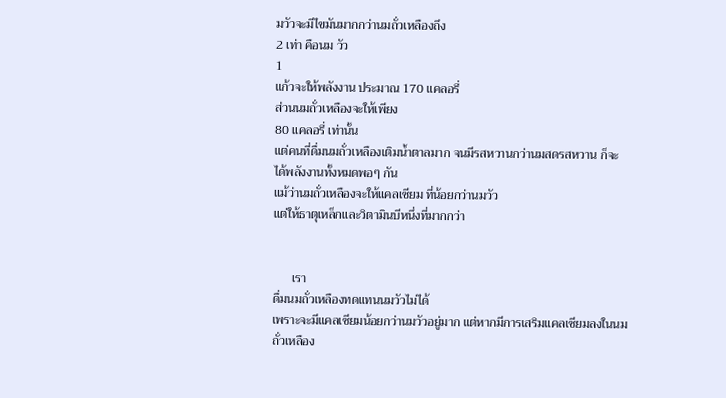มวัวจะมีไขมันมากกว่านมถั่วเหลืองถึง
2 เท่า คือนม วัว
1
แก้วจะให้พลังงาน ประมาณ 170 แคลอรี่
ส่วนนมถั่วเหลืองจะให้เพียง
80 แคลอรี่ เท่านั้น
แต่คนที่ดื่มนมถั่วเหลืองเติมน้ำตาลมาก จนมีรสหวานกว่านมสดรสหวาน ก็จะ
ได้พลังงานทั้งหมดพอๆ กัน
แม้ว่านมถั่วเหลืองจะให้แคลเซียม ที่น้อยกว่านมวัว
แต่ให้ธาตุเหล็กและวิตามินบีหนึ่งที่มากกว่า


      เรา
ดื่มนมถั่วเหลืองทดแทนนมวัวไม่ได้
เพราะจะมีแคลเซียมน้อยกว่านมวัวอยู่มาก แต่หากมีการเสริมแคลเซียมลงในนมถั่วเหลือง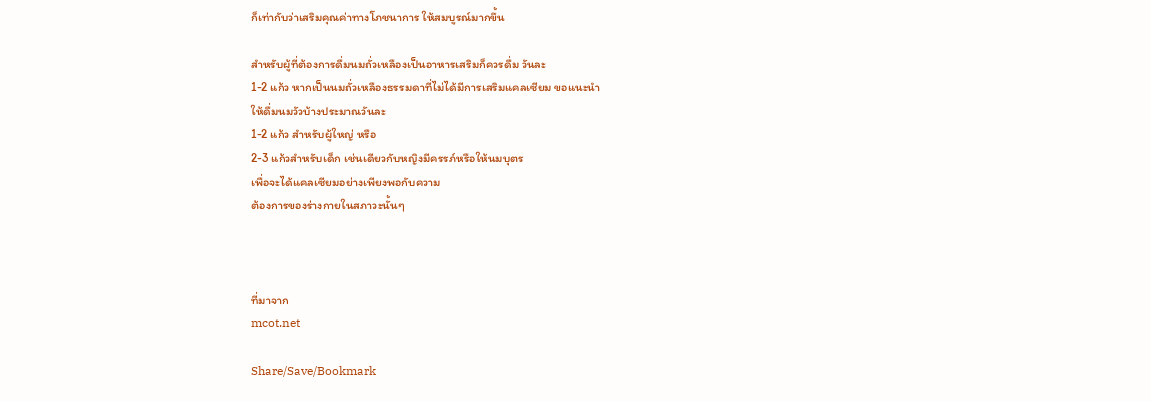ก็เท่ากับว่าเสริมคุณค่าทางโภชนาการ ให้สมบูรณ์มากขึ้น

สำหรับผู้ที่ต้องการดื่มนมถั่วเหลืองเป็นอาหารเสริมก็ควรดื่ม วันละ
1-2 แก้ว หากเป็นนมถั่วเหลืองธรรมดาที่ไม่ได้มีการเสริมแคลเซียม ขอแนะนำ
ให้ดื่มนมวัวบ้างประมาณวันละ
1-2 แก้ว สำหรับผู้ใหญ่ หรือ
2-3 แก้วสำหรับเด็ก เช่นเดียวกับหญิงมีครรภ์หรือให้นมบุตร
เพื่อจะได้แคลเซียมอย่างเพียงพอกับความ
ต้องการของร่างกายในสภาวะนั้นๆ



ที่มาจาก
mcot.net

Share/Save/Bookmark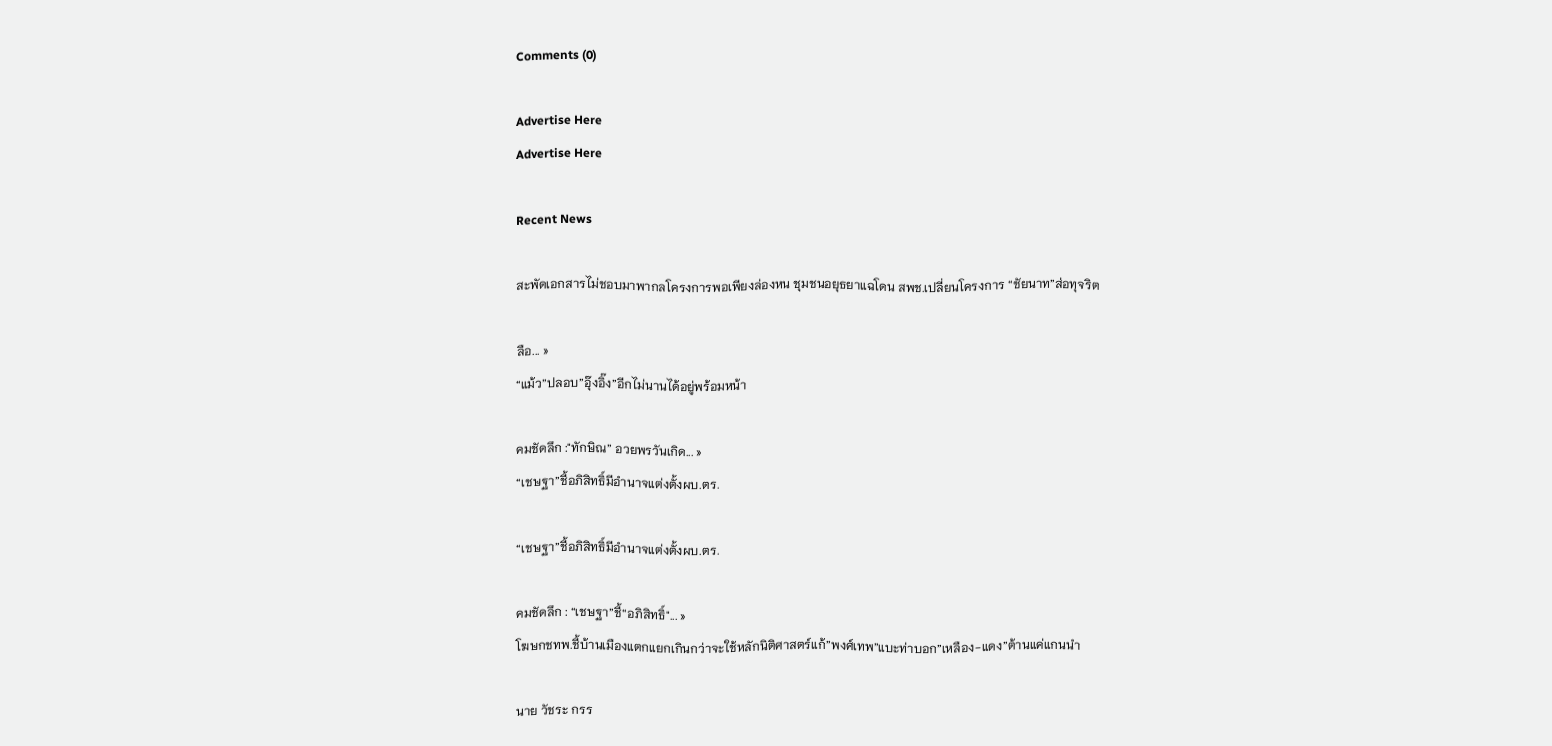Comments (0)

Advertise Here
Advertise Here

Recent News

สะพัดเอกสารไม่ชอบมาพากลโครงการพอเพียงล่องหน ชุมชนอยุธยาแฉโดน สพช.เปลี่ยนโครงการ “ชัยนาท”ส่อทุจริต

ลือ... »
“แม้ว”ปลอบ”อุ๊งอิ๊ง”อีกไม่นานได้อยู่พร้อมหน้า

คมชัดลึก :"ทักษิณ” อวยพรวันเกิด... »
“เชษฐา”ชี้อภิสิทธิ์มีอำนาจแต่งตั้งผบ.ตร.

“เชษฐา”ชี้อภิสิทธิ์มีอำนาจแต่งตั้งผบ.ตร.

คมชัดลึก : “เชษฐา”ชี้“อภิสิทธิ์"... »
โฆษกชทพ.ชี้บ้านเมืองแตกแยกเกินกว่าจะใช้หลักนิติศาสตร์แก้”พงศ์เทพ”แบะท่าบอก”เหลือง-แดง”ต้านแค่แกนนำ

นาย วัชระ กรร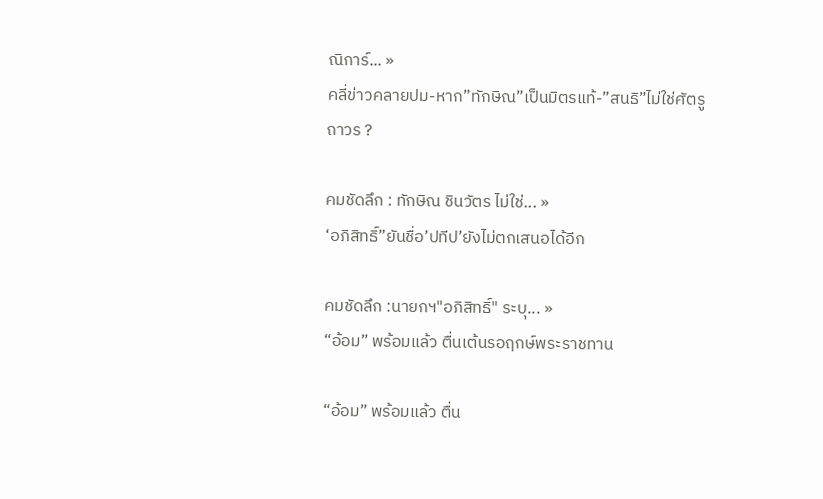ณิการ์... »
คลี่ข่าวคลายปม-หาก”ทักษิณ”เป็นมิตรแท้-”สนธิ”ไม่ใช่ศัตรูถาวร ?

คมชัดลึก : ทักษิณ ชินวัตร ไม่ใช่... »
‘อภิสิทธิ์”ยันชื่อ’ปทีป’ยังไม่ตกเสนอได้อีก

คมชัดลึก :นายกฯ"อภิสิทธิ์" ระบุ... »
“อ้อม” พร้อมแล้ว ตื่นเต้นรอฤกษ์พระราชทาน

“อ้อม” พร้อมแล้ว ตื่น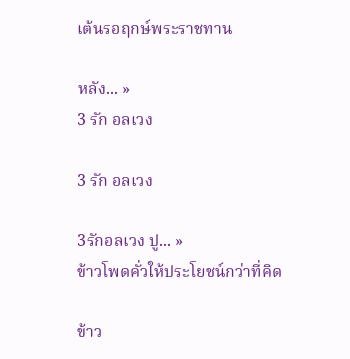เต้นรอฤกษ์พระราชทาน

หลัง... »
3 รัก อลเวง

3 รัก อลเวง

3รักอลเวง ปู... »
ข้าวโพดคั่วให้ประโยชน์กว่าที่คิด

ข้าว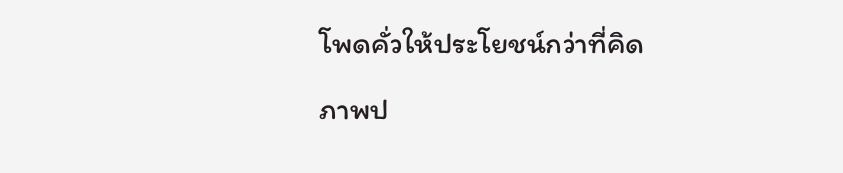โพดคั่วให้ประโยชน์กว่าที่คิด

ภาพป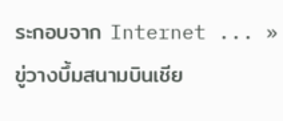ระกอบจาก Internet ... »
ขู่วางบึ้มสนามบินเชีย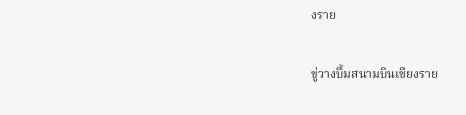งราย

ขู่วางบึ้มสนามบินเชียงราย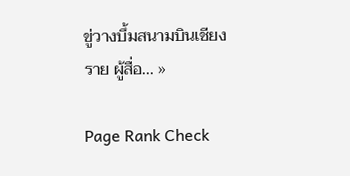ขู่วางบึ้มสนามบินเชียงราย ผู้สื่อ... »

Page Rank Check